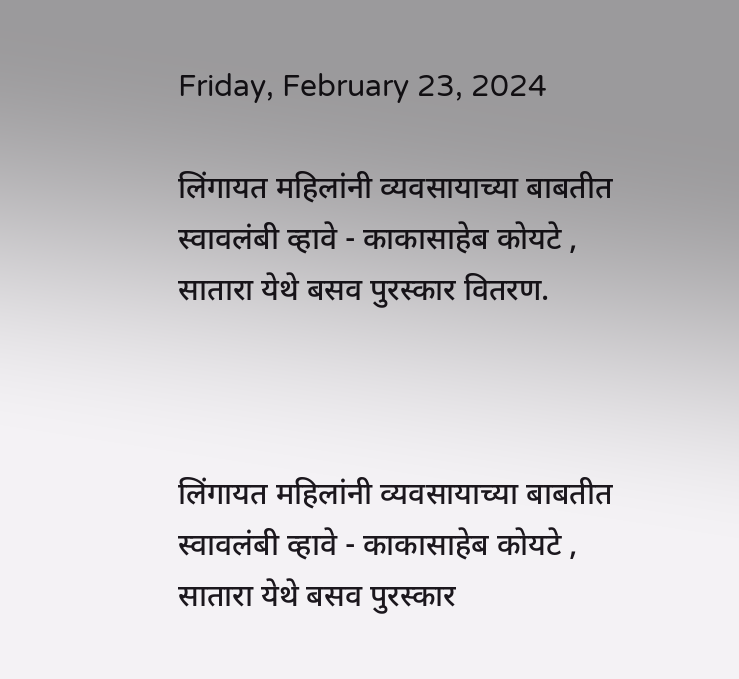Friday, February 23, 2024

लिंगायत महिलांनी व्यवसायाच्या बाबतीत स्वावलंबी व्हावे - काकासाहेब कोयटे , सातारा येथे बसव पुरस्कार वितरण.



लिंगायत महिलांनी व्यवसायाच्या बाबतीत स्वावलंबी व्हावे - काकासाहेब कोयटे ,  सातारा येथे बसव पुरस्कार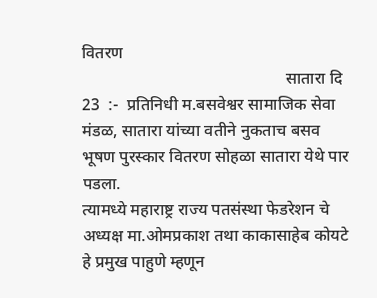वितरण
                                                 सातारा दि 23  :-  प्रतिनिधी म.बसवेश्वर सामाजिक सेवा मंडळ, सातारा यांच्या वतीने नुकताच बसव भूषण पुरस्कार वितरण सोहळा सातारा येथे पार पडला.
त्यामध्ये महाराष्ट्र राज्य पतसंस्था फेडरेशन चे अध्यक्ष मा.ओमप्रकाश तथा काकासाहेब कोयटे हे प्रमुख पाहुणे म्हणून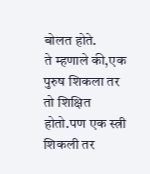बोलत होते.
ते म्हणाले की,एक पुरुष शिकला तर तो शिक्षित होतो.पण एक स्त्री शिकली तर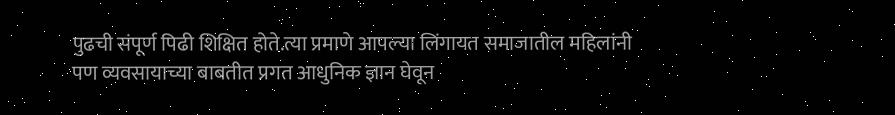पुढची संपूर्ण पिढी शिक्षित होते.त्या प्रमाणे आपल्या लिंगायत समाजातील महिलांनी पण व्यवसायाच्या बाबतीत प्रगत आधुनिक ज्ञान घेवून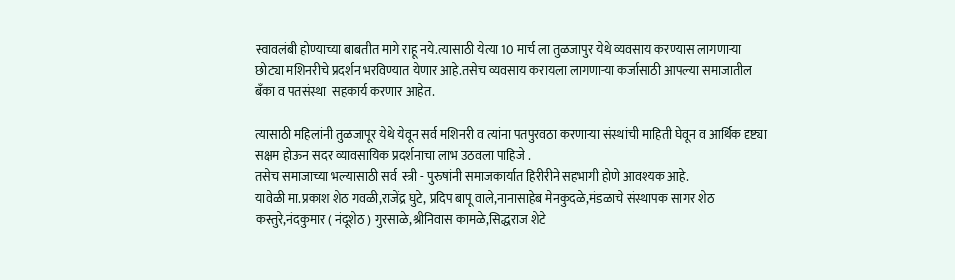स्वावलंबी होण्याच्या बाबतीत मागे राहू नये.त्यासाठी येत्या 10 मार्च ला तुळजापुर येथे व्यवसाय करण्यास लागणाऱ्या छोट्या मशिनरीचे प्रदर्शन भरविण्यात येणार आहे.तसेच व्यवसाय करायला लागणाऱ्या कर्जासाठी आपल्या समाजातील बँका व पतसंस्था  सहकार्य करणार आहेत.

त्यासाठी महिलांनी तुळजापूर येथे येवून सर्व मशिनरी व त्यांना पतपुरवठा करणाऱ्या संस्थांची माहिती घेवून व आर्थिक दृष्ट्या सक्षम होऊन सदर व्यावसायिक प्रदर्शनाचा लाभ उठवला पाहिजे .
तसेच समाजाच्या भल्यासाठी सर्व  स्त्री - पुरुषांनी समाजकार्यात हिरीरीने सहभागी होणे आवश्यक आहे.
यावेळी मा.प्रकाश शेठ गवळी,राजेंद्र घुटे, प्रदिप बापू वाले,नानासाहेब मेनकुदळे,मंडळाचे संस्थापक सागर शेठ कस्तुरे,नंदकुमार ( नंदूशेठ ) गुरसाळे,श्रीनिवास कामळे,सिद्धराज शेटे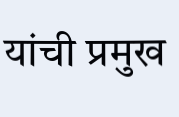यांची प्रमुख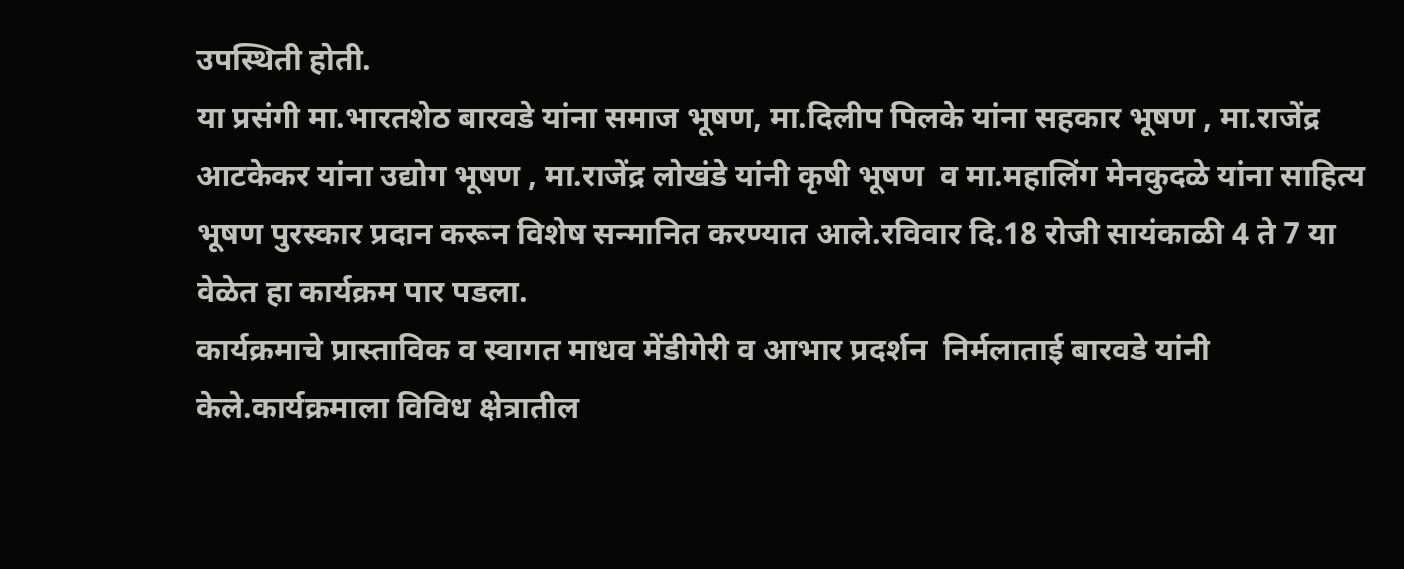उपस्थिती होती.
या प्रसंगी मा.भारतशेठ बारवडे यांना समाज भूषण, मा.दिलीप पिलके यांना सहकार भूषण , मा.राजेंद्र आटकेकर यांना उद्योग भूषण , मा.राजेंद्र लोखंडे यांनी कृषी भूषण  व मा.महालिंग मेनकुदळे यांना साहित्य भूषण पुरस्कार प्रदान करून विशेष सन्मानित करण्यात आले.रविवार दि.18 रोजी सायंकाळी 4 ते 7 या वेळेत हा कार्यक्रम पार पडला.
कार्यक्रमाचे प्रास्ताविक व स्वागत माधव मेंडीगेरी व आभार प्रदर्शन  निर्मलाताई बारवडे यांनी केले.कार्यक्रमाला विविध क्षेत्रातील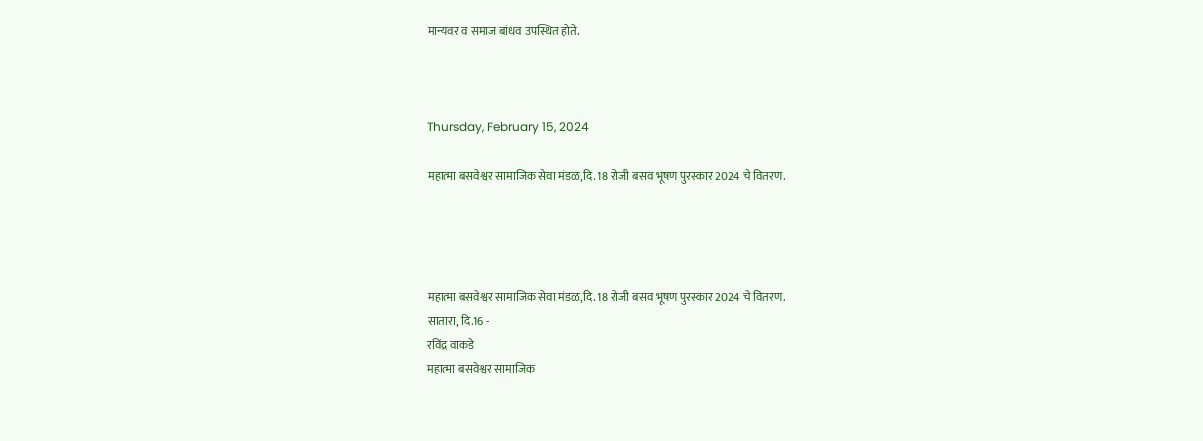मान्यवर व समाज बांधव उपस्थित होते.



Thursday, February 15, 2024

महात्मा बसवेश्वर सामाजिक सेवा मंडळ,दि. 18 रोजी बसव भूषण पुरस्कार 2024 चे वितरण.




महात्मा बसवेश्वर सामाजिक सेवा मंडळ,दि. 18 रोजी बसव भूषण पुरस्कार 2024 चे वितरण.
सातारा, दि.16 -
रविंद्र वाकडे
महात्मा बसवेश्वर सामाजिक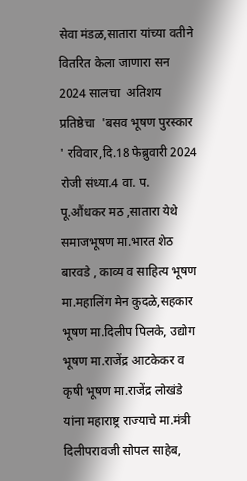सेवा मंडळ,सातारा यांच्या वतीने वितरित केला जाणारा सन  2024 सालचा  अतिशय प्रतिष्ठेचा  'बसव भूषण पुरस्कार ' रविवार,दि.18 फेब्रुवारी 2024 रोजी संध्या.4 वा. प. पू.औंधकर मठ ,सातारा येथे समाजभूषण मा.भारत शेठ बारवडे , काव्य व साहित्य भूषण मा.महालिंग मेन कुदळे,सहकार भूषण मा.दिलीप पिलके, उद्योग भूषण मा.राजेंद्र आटकेकर व कृषी भूषण मा.राजेंद्र लोखंडे यांना महाराष्ट्र राज्याचे मा.मंत्री दिलीपरावजी सोपल साहेब,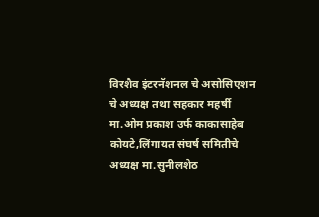विरशैव इंटरनॅशनल चे असोसिएशन चे अध्यक्ष तथा सहकार महर्षी मा.ओम प्रकाश उर्फ काकासाहेब कोयटे,लिंगायत संघर्ष समितीचे अध्यक्ष मा.सुनीलशेठ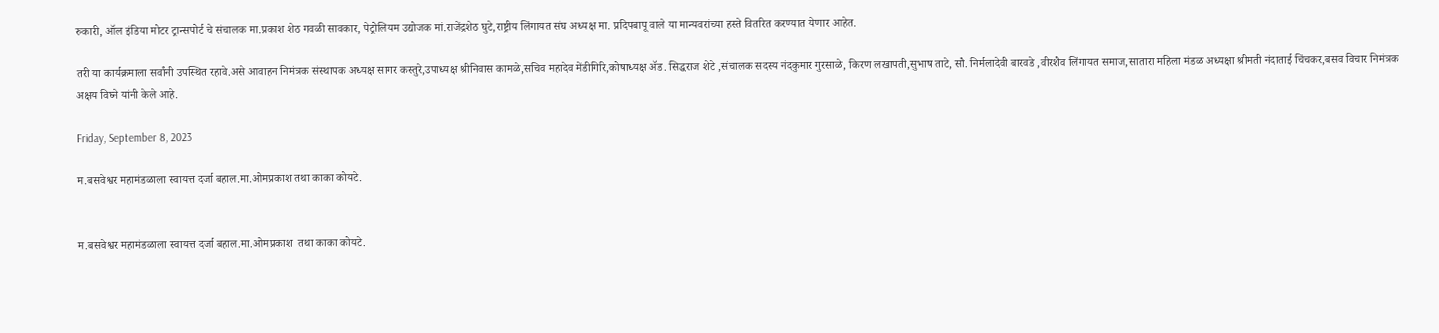रुकारी, ऑल इंडिया मोटर ट्रान्सपोर्ट चे संचालक मा.प्रकाश शेठ गवळी सावकार, पेट्रोलियम उद्योजक मां.राजेंद्रशेठ घुटे,राष्ट्रीय लिंगायत संघ अध्यक्ष मा. प्रदिपबापू वाले या मान्यवरांच्या हस्ते वितरित करण्यात येणार आहेत.

तरी या कार्यक्रमाला सर्वांनी उपस्थित रहावे.असे आवाहन निमंत्रक संस्थापक अध्यक्ष सागर कस्तुरे,उपाध्यक्ष श्रीनिवास कामळे,सचिव महादेव मेंडीगिरि,कोषाध्यक्ष ॲड. सिद्धराज शेटे ,संचालक सदस्य नंदकुमार गुरसाळे, किरण लखापती,सुभाष ताटे, सौ. निर्मलादेवी बारवडे ,वीरशैव लिंगायत समाज,सातारा महिला मंडळ अध्यक्षा श्रीमती नंदाताई चिंचकर,बसव विचार निमंत्रक अक्षय विघ्ने यांनी केले आहे.

Friday, September 8, 2023

म.बसवेश्वर महामंडळाला स्वायत्त दर्जा बहाल.मा.ओमप्रकाश तथा काका कोयटे.


म.बसवेश्वर महामंडळाला स्वायत्त दर्जा बहाल.मा.ओमप्रकाश  तथा काका कोयटे.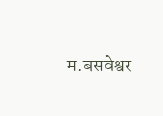म.बसवेश्वर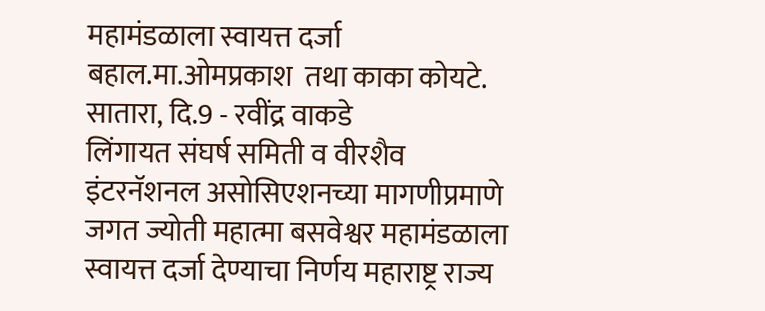महामंडळाला स्वायत्त दर्जा बहाल.मा.ओमप्रकाश  तथा काका कोयटे.
सातारा, दि.9 - रवींद्र वाकडे
लिंगायत संघर्ष समिती व वीरशैव इंटरनॅशनल असोसिएशनच्या मागणीप्रमाणे जगत ज्योती महात्मा बसवेश्वर महामंडळाला स्वायत्त दर्जा देण्याचा निर्णय महाराष्ट्र राज्य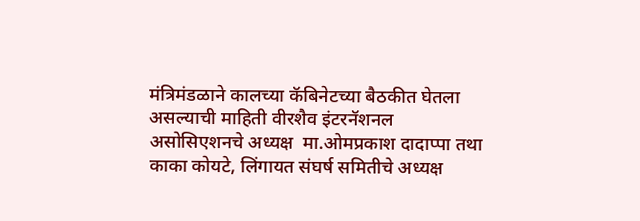मंत्रिमंडळाने कालच्या कॅबिनेटच्या बैठकीत घेतला असल्याची माहिती वीरशैव इंटरनॅशनल असोसिएशनचे अध्यक्ष  मा.ओमप्रकाश दादाप्पा तथा काका कोयटे, लिंगायत संघर्ष समितीचे अध्यक्ष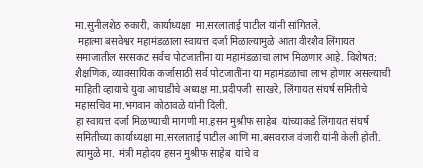मा.सुनीलशेठ रुकारी, कार्याध्यक्षा  मा.सरलाताई पाटील यांनी सांगितले.
 महात्मा बसवेश्वर महामंडळाला स्वायत्त दर्जा मिळाल्यामुळे आता वीरशैव लिंगायत समाजातील सरसकट सर्वच पोटजातींना या महामंडळाचा लाभ मिळणार आहे. विशेषत: शैक्षणिक, व्यावसायिक कर्जासाठी सर्व पोटजातींना या महामंडळाचा लाभ होणार असल्याची माहिती व्हायाचे युवा आघाडीचे अध्यक्ष मा.प्रदीपजी  साखरे, लिंगायत संघर्ष समितीचे महासचिव मा.भगवान कोठावळे यांनी दिली.
हा स्वायत्त दर्जा मिळण्याची मागणी मा.हसन मुश्रीफ साहेब  यांच्याकडे लिंगायत संघर्ष समितीच्या कार्याध्यक्षा मा.सरलाताई पाटील आणि मा.बसवराज वंजारी यांनी केली होती. त्यामुळे मा.  मंत्री महोदय हसन मुश्रीफ साहेब  यांचे व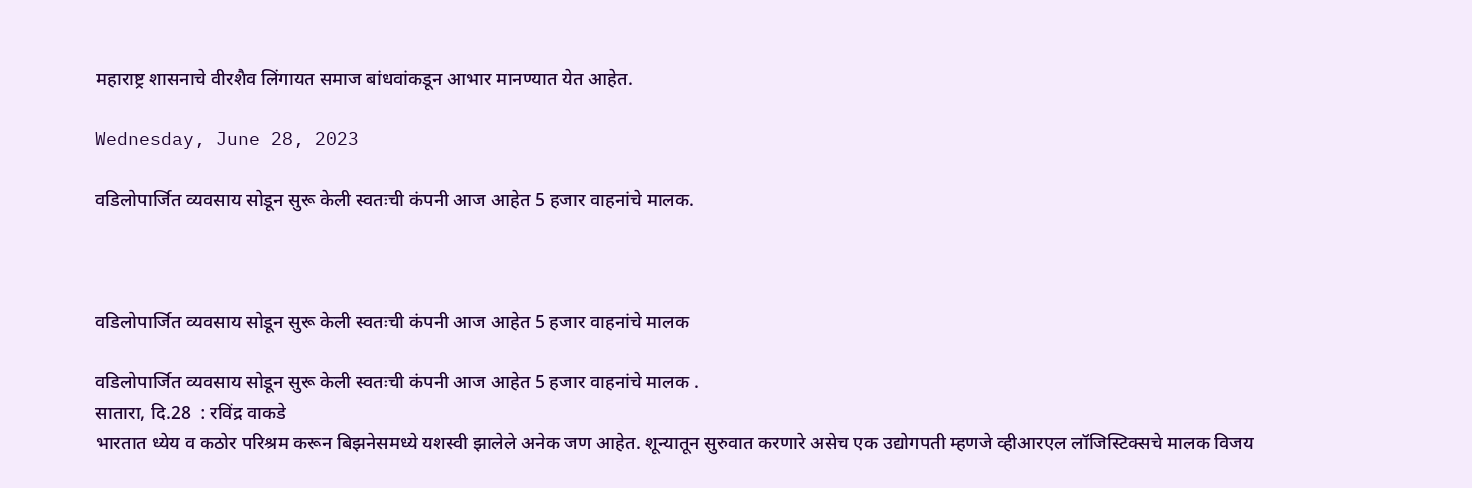महाराष्ट्र शासनाचे वीरशैव लिंगायत समाज बांधवांकडून आभार मानण्यात येत आहेत.

Wednesday, June 28, 2023

वडिलोपार्जित व्यवसाय सोडून सुरू केली स्वतःची कंपनी आज आहेत 5 हजार वाहनांचे मालक.



वडिलोपार्जित व्यवसाय सोडून सुरू केली स्वतःची कंपनी आज आहेत 5 हजार वाहनांचे मालक

वडिलोपार्जित व्यवसाय सोडून सुरू केली स्वतःची कंपनी आज आहेत 5 हजार वाहनांचे मालक .
सातारा, दि.28  : रविंद्र वाकडे
भारतात ध्येय व कठोर परिश्रम करून बिझनेसमध्ये यशस्वी झालेले अनेक जण आहेत. शून्यातून सुरुवात करणारे असेच एक उद्योगपती म्हणजे व्हीआरएल लॉजिस्टिक्सचे मालक विजय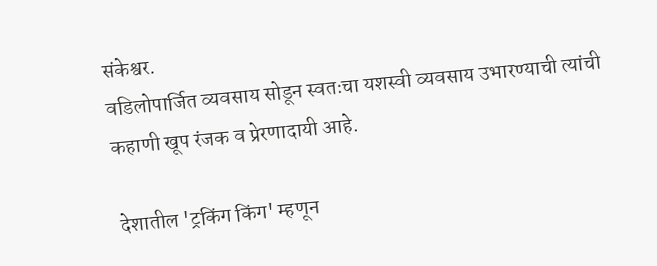संकेश्वर.
वडिलोपार्जित व्यवसाय सोडून स्वतःचा यशस्वी व्यवसाय उभारण्याची त्यांची कहाणी खूप रंजक व प्रेरणादायी आहे.

 देशातील 'ट्रकिंग किंग' म्हणून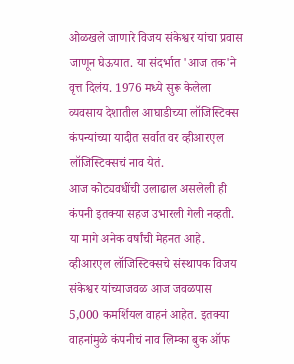ओळखले जाणारे विजय संकेश्वर यांचा प्रवास जाणून घेऊयात. या संदर्भात 'आज तक'ने वृत्त दिलंय. 1976 मध्ये सुरू केलेला व्यवसाय देशातील आघाडीच्या लॉजिस्टिक्स कंपन्यांच्या यादीत सर्वात वर व्हीआरएल लॉजिस्टिक्सचं नाव येतं.
आज कोट्यवधींची उलाढाल असलेली ही कंपनी इतक्या सहज उभारली गेली नव्हती. या मागे अनेक वर्षांची मेहनत आहे. व्हीआरएल लॉजिस्टिक्सचे संस्थापक विजय संकेश्वर यांच्याजवळ आज जवळपास 5,000 कमर्शियल वाहनं आहेत. इतक्या वाहनांमुळे कंपनीचं नाव लिम्का बुक ऑफ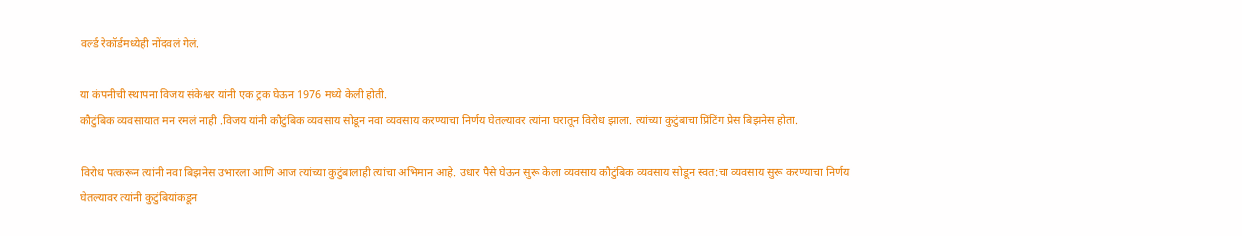वर्ल्ड रेकॉर्डमध्येही नोंदवलं गेलं.

या कंपनीची स्थापना विजय संकेश्वर यांनी एक ट्रक घेऊन 1976 मध्ये केली होती.
कौटुंबिक व्यवसायात मन रमलं नाही .विजय यांनी कौटुंबिक व्यवसाय सोडून नवा व्यवसाय करण्याचा निर्णय घेतल्यावर त्यांना घरातून विरोध झाला. त्यांच्या कुटुंबाचा प्रिंटिंग प्रेस बिझनेस होता.

विरोध पत्करून त्यांनी नवा बिझनेस उभारला आणि आज त्यांच्या कुटुंबालाही त्यांचा अभिमान आहे. उधार पैसे घेऊन सुरू केला व्यवसाय कौटुंबिक व्यवसाय सोडून स्वत:चा व्यवसाय सुरू करण्याचा निर्णय घेतल्यावर त्यांनी कुटुंबियांकडून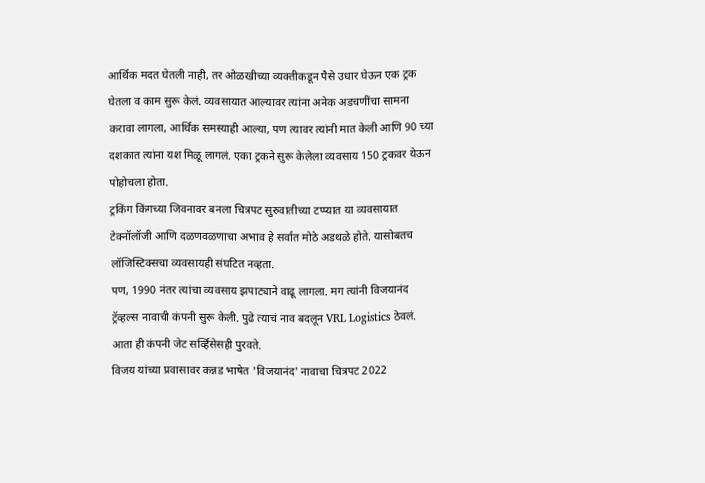आर्थिक मदत घेतली नाही, तर ओळखीच्या व्यक्तीकडून पैसे उधार घेऊन एक ट्रक घेतला व काम सुरू केलं. व्यवसायात आल्यावर त्यांना अनेक अडचणींचा सामना करावा लागला, आर्थिक समस्याही आल्या, पण त्यावर त्यांनी मात केली आणि 90 च्या दशकात त्यांना यश मिळू लागलं. एका ट्रकने सुरू केलेला व्यवसाय 150 ट्रकवर येऊन पोहोचला होता.
ट्रकिंग किंगच्या जिवनावर बनला चित्रपट सुरुवातीच्या टप्प्यात या व्यवसायात टेक्नॉलॉजी आणि दळणवळणाचा अभाव हे सर्वात मोठे अडथळे होते. यासोबतच लॉजिस्टिक्सचा व्यवसायही संघटित नव्हता.
पण, 1990 नंतर त्यांचा व्यवसाय झपाट्याने वाढू लागला. मग त्यांनी विजयानंद ट्रॅव्हल्स नावाची कंपनी सुरू केली. पुढे त्याचं नाव बदलून VRL Logistics ठेवलं. आता ही कंपनी जेट सर्व्हिसेसही पुरवते.
विजय यांच्या प्रवासावर कन्नड भाषेत 'विजयानंद' नावाचा चित्रपट 2022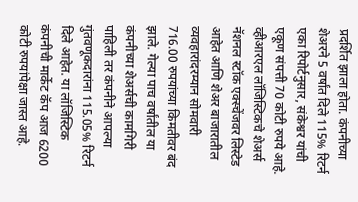प्रदर्शित झाला होता. कंपनीच्या शेअरने 5 वर्षांत दिले 115% रिटर्न एका रिपोर्टनुसार, संकेश्वर यांची एकूण संपत्ती 70 कोटी रुपये आहे. व्हीआरएल लॉजिस्टिकचे शेअर्स नॅशनल स्टॉक एक्स्चेंजवर लिस्टेड आहेत आणि शेअर बाजारातील व्यवहारांदरम्यान सोमवारी 716.00 रुपयांच्या किमतीवर बंद झाले. गेल्या पाच वर्षांतील या कंपनीच्या शेअर्सची कामगिरी पाहिली तर कंपनीने आपल्या गुंतवणूकदारांना 115.05% रिटर्न दिले आहेत. या लॉजिस्टिक कंपनीची मार्केट कॅप आज 6200 कोटी रुपयांपेक्षा जास्त आहे.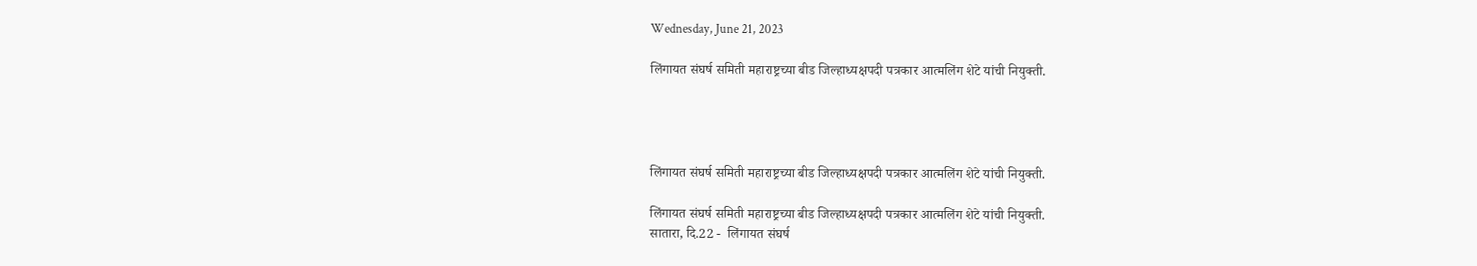Wednesday, June 21, 2023

लिंगायत संघर्ष समिती महाराष्ट्रच्या बीड जिल्हाध्यक्षपदी पत्रकार आत्मलिंग शेटे यांची नियुक्ती.




लिंगायत संघर्ष समिती महाराष्ट्रच्या बीड जिल्हाध्यक्षपदी पत्रकार आत्मलिंग शेटे यांची नियुक्ती.

लिंगायत संघर्ष समिती महाराष्ट्रच्या बीड जिल्हाध्यक्षपदी पत्रकार आत्मलिंग शेटे यांची नियुक्ती.
सातारा, दि.22 -  लिंगायत संघर्ष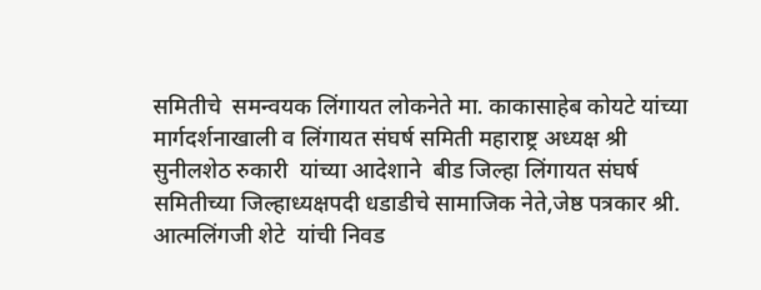समितीचे  समन्वयक लिंगायत लोकनेते मा. काकासाहेब कोयटे यांच्या मार्गदर्शनाखाली व लिंगायत संघर्ष समिती महाराष्ट्र अध्यक्ष श्री सुनीलशेठ रुकारी  यांच्या आदेशाने  बीड जिल्हा लिंगायत संघर्ष समितीच्या जिल्हाध्यक्षपदी धडाडीचे सामाजिक नेते,जेष्ठ पत्रकार श्री. आत्मलिंगजी शेटे  यांची निवड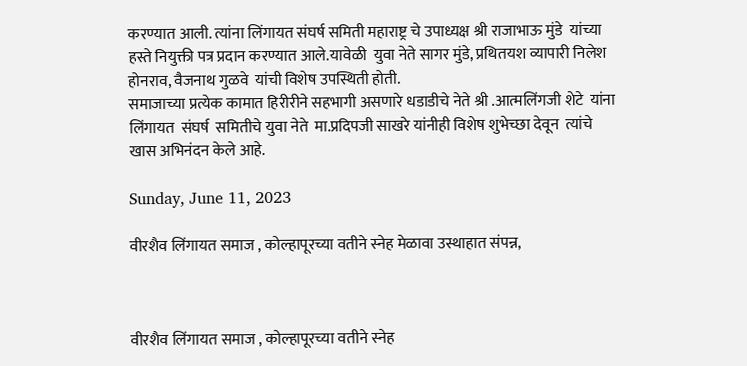करण्यात आली. त्यांना लिंगायत संघर्ष समिती महाराष्ट्र चे उपाध्यक्ष श्री राजाभाऊ मुंडे  यांच्या हस्ते नियुक्ती पत्र प्रदान करण्यात आले.यावेळी  युवा नेते सागर मुंडे, प्रथितयश व्यापारी निलेश होनराव, वैजनाथ गुळवे  यांची विशेष उपस्थिती होती.
समाजाच्या प्रत्येक कामात हिरीरीने सहभागी असणारे धडाडीचे नेते श्री .आत्मलिंगजी शेटे  यांना  लिंगायत  संघर्ष  समितीचे युवा नेते  मा.प्रदिपजी साखरे यांनीही विशेष शुभेच्छा देवून  त्यांचे खास अभिनंदन केले आहे.

Sunday, June 11, 2023

वीरशैव लिंगायत समाज , कोल्हापूरच्या वतीने स्नेह मेळावा उस्थाहात संपन्न,



वीरशैव लिंगायत समाज , कोल्हापूरच्या वतीने स्नेह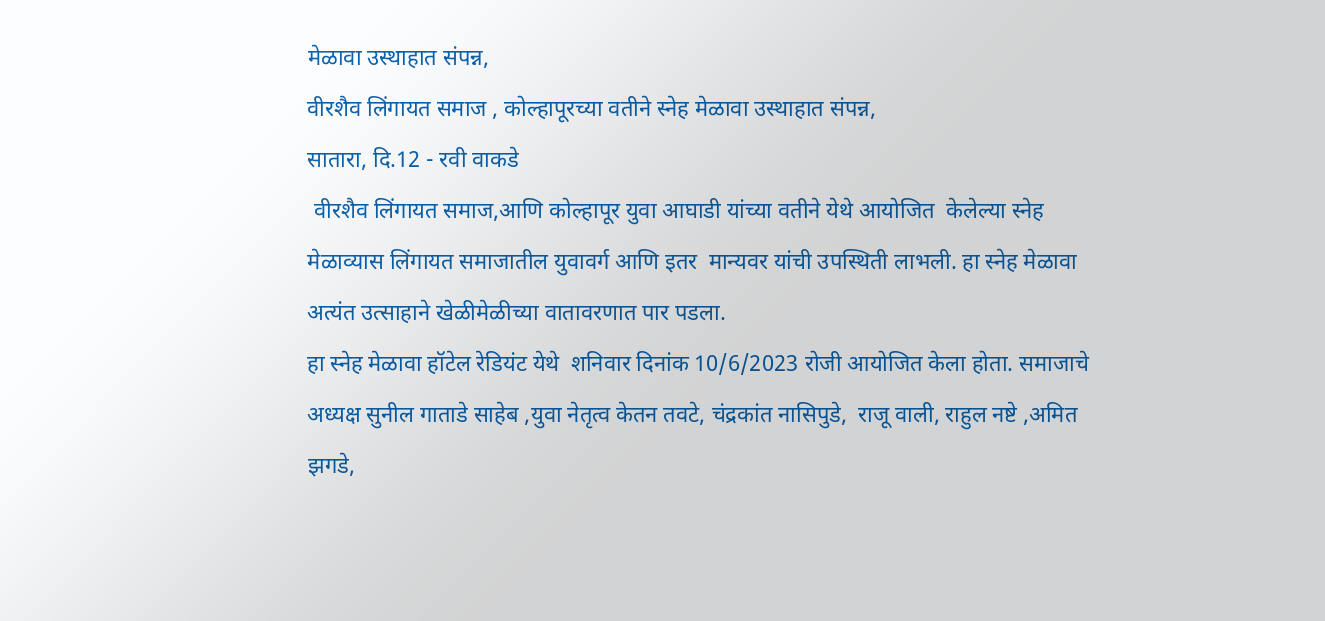मेळावा उस्थाहात संपन्न,
वीरशैव लिंगायत समाज , कोल्हापूरच्या वतीने स्नेह मेळावा उस्थाहात संपन्न,
सातारा, दि.12 - रवी वाकडे
 वीरशैव लिंगायत समाज,आणि कोल्हापूर युवा आघाडी यांच्या वतीने येथे आयोजित  केलेल्या स्नेह मेळाव्यास लिंगायत समाजातील युवावर्ग आणि इतर  मान्यवर यांची उपस्थिती लाभली. हा स्नेह मेळावा अत्यंत उत्साहाने खेळीमेळीच्या वातावरणात पार पडला.
हा स्नेह मेळावा हॉटेल रेडियंट येथे  शनिवार दिनांक 10/6/2023 रोजी आयोजित केला होता. समाजाचे अध्यक्ष सुनील गाताडे साहेब ,युवा नेतृत्व केतन तवटे, चंद्रकांत नासिपुडे,  राजू वाली, राहुल नष्टे ,अमित झगडे,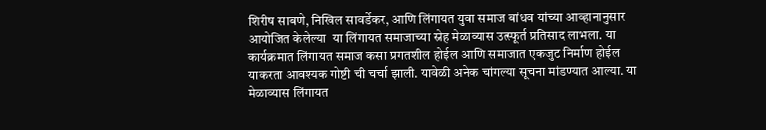शिरीष साबणे, निखिल सावर्डेकर, आणि लिंगायत युवा समाज बांधव यांच्या आव्हानानुसार आयोजित केलेल्या  या लिंगायत समाजाच्या स्नेह मेळाव्यास उत्स्फूर्त प्रतिसाद लाभला. या कार्यक्रमात लिंगायत समाज कसा प्रगतशील होईल आणि समाजात एकजुट निर्माण होईल याकरता आवश्यक गोष्टी ची चर्चा झाली. यावेळी अनेक चांगल्या सूचना मांडण्यात आल्या. या मेळाव्यास लिंगायत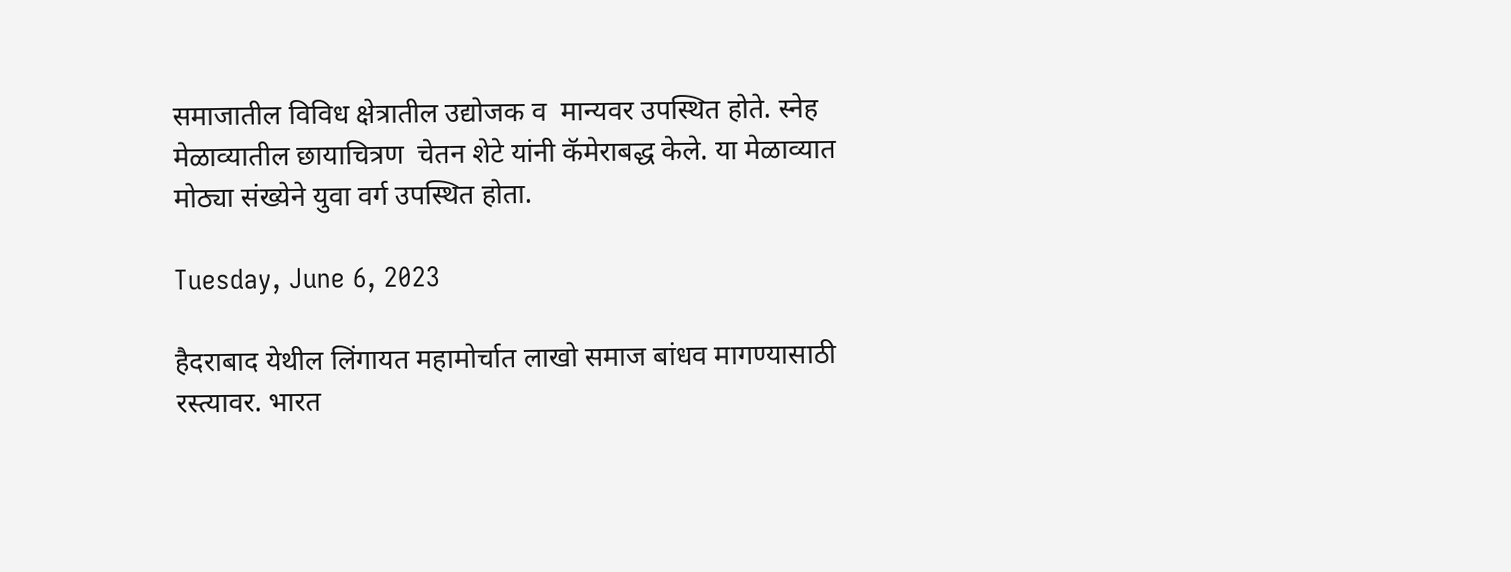समाजातील विविध क्षेत्रातील उद्योजक व  मान्यवर उपस्थित होते. स्नेह मेळाव्यातील छायाचित्रण  चेतन शेटे यांनी कॅमेराबद्ध केले. या मेळाव्यात मोठ्या संख्येने युवा वर्ग उपस्थित होता.

Tuesday, June 6, 2023

हैदराबाद येथील लिंगायत महामोर्चात लाखो समाज बांधव मागण्यासाठी रस्त्यावर. भारत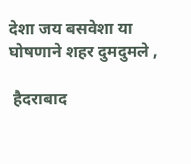देशा जय बसवेशा या घोषणाने शहर दुमदुमले ,

 हैदराबाद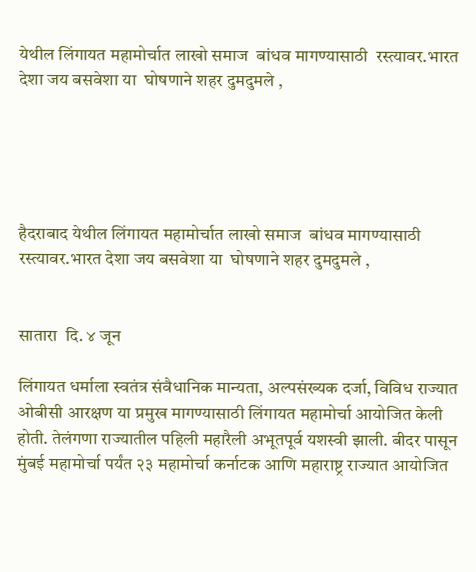येथील लिंगायत महामोर्चात लाखो समाज  बांधव मागण्यासाठी  रस्त्यावर.भारत देशा जय बसवेशा या  घोषणाने शहर दुमदुमले ,





हैदराबाद येथील लिंगायत महामोर्चात लाखो समाज  बांधव मागण्यासाठी  रस्त्यावर.भारत देशा जय बसवेशा या  घोषणाने शहर दुमदुमले ,


सातारा  दि. ४ जून

लिंगायत धर्माला स्वतंत्र संवैधानिक मान्यता, अल्पसंख्यक दर्जा, विविध राज्यात ओबीसी आरक्षण या प्रमुख मागण्यासाठी लिंगायत महामोर्चा आयोजित केली होती. तेलंगणा राज्यातील पहिली महारैली अभूतपूर्व यशस्वी झाली. बीदर पासून मुंबई महामोर्चा पर्यंत २३ महामोर्चा कर्नाटक आणि महाराष्ट्र राज्यात आयोजित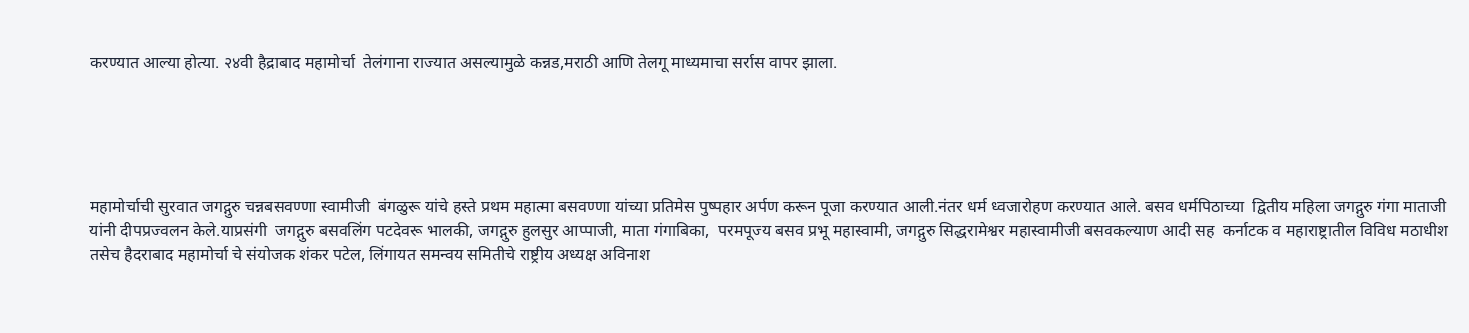करण्यात आल्या होत्या. २४वी हैद्राबाद महामोर्चा  तेलंगाना राज्यात असल्यामुळे कन्नड,मराठी आणि तेलगू माध्यमाचा सर्रास वापर झाला.





महामोर्चाची सुरवात जगद्गुरु चन्नबसवण्णा स्वामीजी  बंगळुरू यांचे हस्ते प्रथम महात्मा बसवण्णा यांच्या प्रतिमेस पुष्पहार अर्पण करून पूजा करण्यात आली.नंतर धर्म ध्वजारोहण करण्यात आले. बसव धर्मपिठाच्या  द्वितीय महिला जगद्गुरु गंगा माताजी यांनी दीपप्रज्वलन केले.याप्रसंगी  जगद्गुरु बसवलिंग पटदेवरू भालकी, जगद्गुरु हुलसुर आप्पाजी, माता गंगाबिका,  परमपूज्य बसव प्रभू महास्वामी, जगद्गुरु सिद्धरामेश्वर महास्वामीजी बसवकल्याण आदी सह  कर्नाटक व महाराष्ट्रातील विविध मठाधीश तसेच हैदराबाद महामोर्चा चे संयोजक शंकर पटेल, लिंगायत समन्वय समितीचे राष्ट्रीय अध्यक्ष अविनाश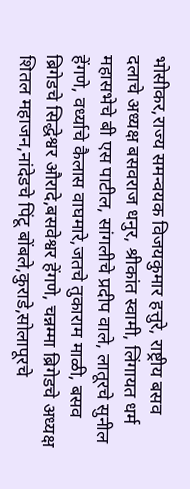भोसीकर,राज्य समन्वयक विजयकुमार हत्तुरे, राष्ट्रीय बसव दलाचे अध्यक्ष बसवराज धनुर, श्रीकांत स्वामी, लिंगायत धर्म महासभेचे बी एस पाटील, सांगलीचे प्रदीप वाले, लातूरचे सुनील हेंगणे, वर्ध्याचे कैलास वाघमारे,जतचे तुकाराम माळी, बसव ब्रिगेडचे सिद्धेश्वर औरादे,बसवेश्वर हेंगणे, चन्नम्मा ब्रिगेडचे अध्यक्ष शितल महाजन,नांदेडचे पिंटू बोंबले,कुराडे,सोलापूरचे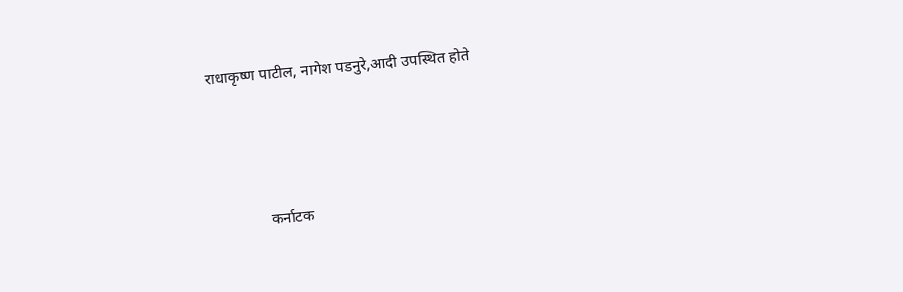राधाकृष्ण पाटील, नागेश पडनुरे,आदी उपस्थित होते




              कर्नाटक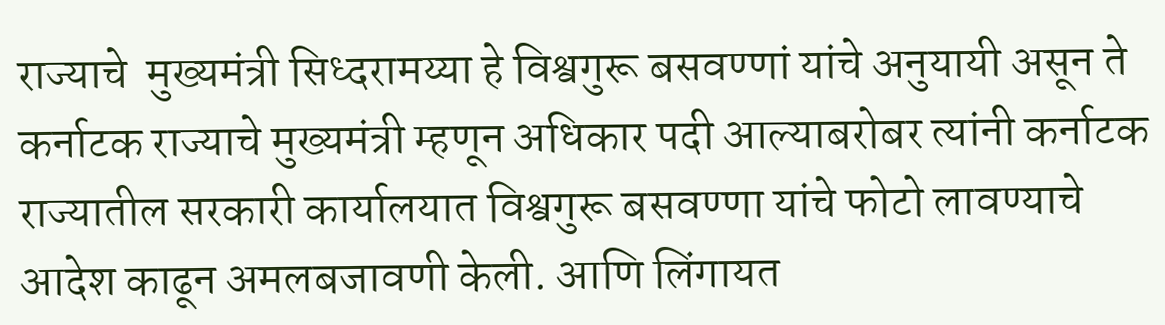राज्याचे  मुख्यमंत्री सिध्दरामय्या हे विश्वगुरू बसवण्णां यांचे अनुयायी असून ते  कर्नाटक राज्याचे मुख्यमंत्री म्हणून अधिकार पदी आल्याबरोबर त्यांनी कर्नाटक राज्यातील सरकारी कार्यालयात विश्वगुरू बसवण्णा यांचे फोटो लावण्याचे आदेश काढून अमलबजावणी केली. आणि लिंगायत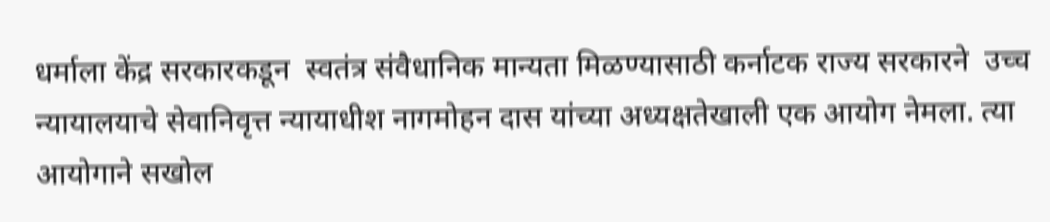धर्माला केंद्र सरकारकडून  स्वतंत्र संवैधानिक मान्यता मिळण्यासाठी कर्नाटक राज्य सरकारने  उच्च न्यायालयाचे सेवानिवृत्त न्यायाधीश नागमोहन दास यांच्या अध्यक्षतेखाली एक आयोग नेमला. त्या आयोगाने सखोल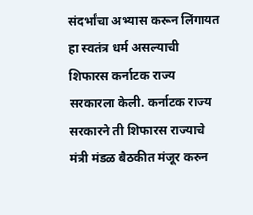संदर्भांचा अभ्यास करून लिंगायत हा स्वतंत्र धर्म असल्याची शिफारस कर्नाटक राज्य सरकारला केली. कर्नाटक राज्य सरकारने ती शिफारस राज्याचे मंत्री मंडळ बैठकीत मंजूर करुन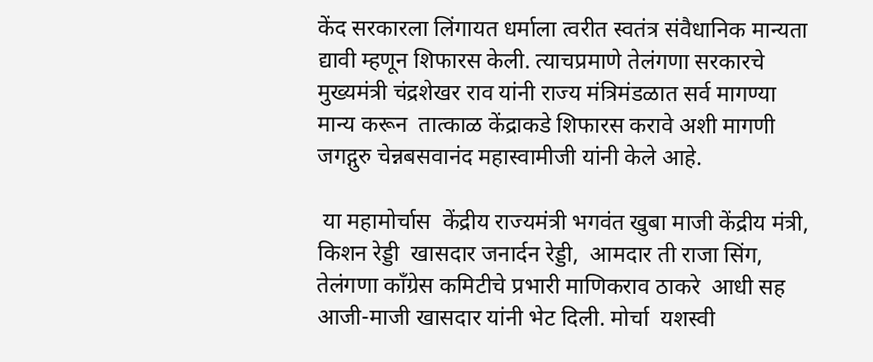केंद सरकारला लिंगायत धर्माला त्वरीत स्वतंत्र संवैधानिक मान्यता द्यावी म्हणून शिफारस केली. त्याचप्रमाणे तेलंगणा सरकारचे मुख्यमंत्री चंद्रशेखर राव यांनी राज्य मंत्रिमंडळात सर्व मागण्या मान्य करून  तात्काळ केंद्राकडे शिफारस करावे अशी मागणी जगद्गुरु चेन्नबसवानंद महास्वामीजी यांनी केले आहे.

 या महामोर्चास  केंद्रीय राज्यमंत्री भगवंत खुबा माजी केंद्रीय मंत्री, किशन रेड्डी  खासदार जनार्दन रेड्डी,  आमदार ती राजा सिंग, तेलंगणा कॉंग्रेस कमिटीचे प्रभारी माणिकराव ठाकरे  आधी सह आजी-माजी खासदार यांनी भेट दिली. मोर्चा  यशस्वी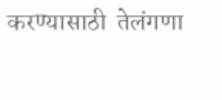करण्यासाठी  तेलंगणा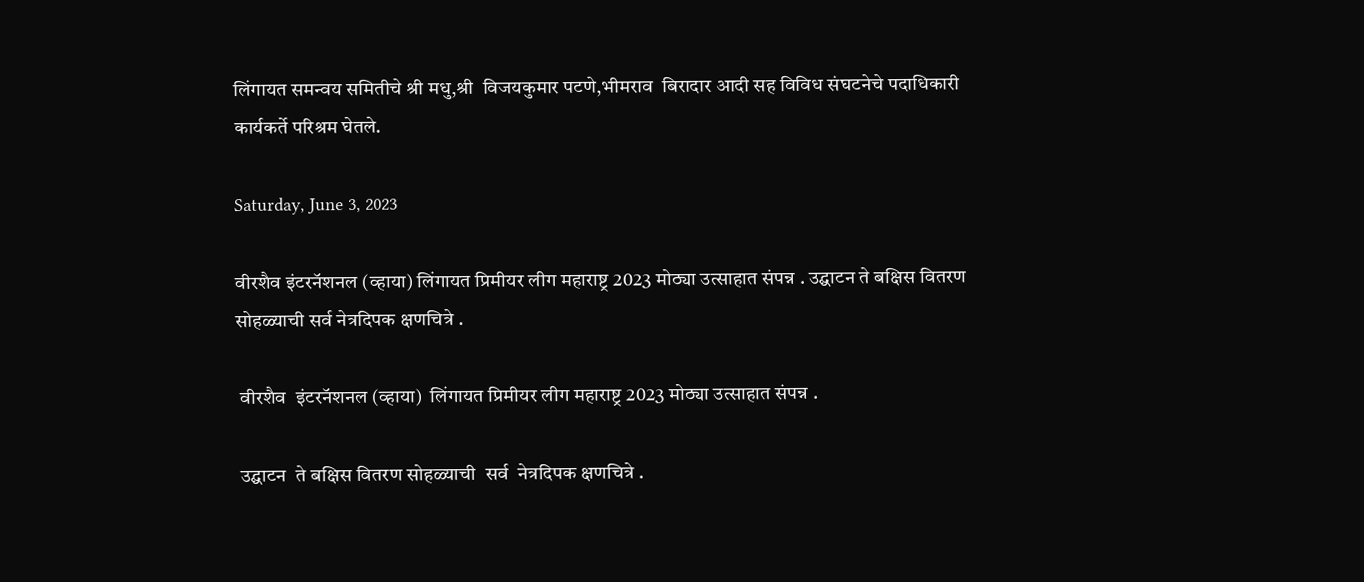लिंगायत समन्वय समितीचे श्री मधु,श्री  विजयकुमार पटणे,भीमराव  बिरादार आदी सह विविध संघटनेचे पदाधिकारी कार्यकर्ते परिश्रम घेतले.

Saturday, June 3, 2023

वीरशैव इंटरनॅशनल (व्हाया) लिंगायत प्रिमीयर लीग महाराष्ट्र 2023 मोठ्या उत्साहात संपन्न . उद्घाटन ते बक्षिस वितरण सोहळ्याची सर्व नेत्रदिपक क्षणचित्रे .

 वीरशैव  इंटरनॅशनल (व्हाया)  लिंगायत प्रिमीयर लीग महाराष्ट्र 2023 मोठ्या उत्साहात संपन्न .

 उद्घाटन  ते बक्षिस वितरण सोहळ्याची  सर्व  नेत्रदिपक क्षणचित्रे .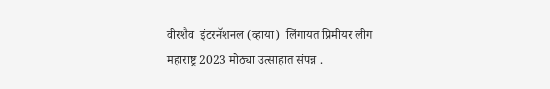वीरशैव  इंटरनॅशनल (व्हाया)  लिंगायत प्रिमीयर लीग महाराष्ट्र 2023 मोठ्या उत्साहात संपन्न .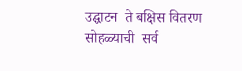उद्घाटन  ते बक्षिस वितरण सोहळ्याची  सर्व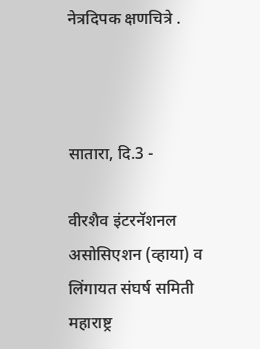नेत्रदिपक क्षणचित्रे .



सातारा, दि.3 -

वीरशैव इंटरनॅशनल असोसिएशन (व्हाया) व लिंगायत संघर्ष समिती महाराष्ट्र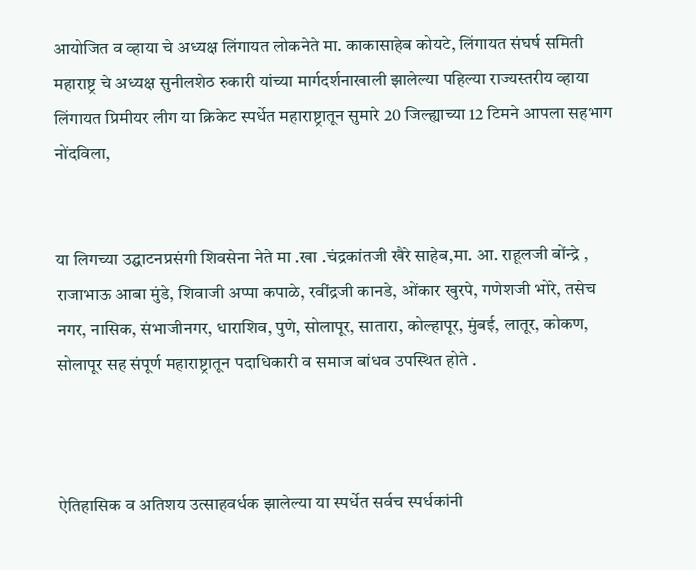आयोजित व व्हाया चे अध्यक्ष लिंगायत लोकनेते मा. काकासाहेब कोयटे, लिंगायत संघर्ष समिती महाराष्ट्र चे अध्यक्ष सुनीलशेठ रुकारी यांच्या मार्गदर्शनाखाली झालेल्या पहिल्या राज्यस्तरीय व्हाया लिंगायत प्रिमीयर लीग या क्रिकेट स्पर्धेत महाराष्ट्रातून सुमारे 20 जिल्ह्याच्या 12 टिमने आपला सहभाग नोंदविला,


या लिगच्या उद्घाटनप्रसंगी शिवसेना नेते मा .खा .चंद्रकांतजी खैरे साहेब,मा. आ. राहूलजी बोंन्द्रे , राजाभाऊ आबा मुंडे, शिवाजी अप्पा कपाळे, रवींद्रजी कानडे, ओंकार खुरपे, गणेशजी भोरे, तसेच नगर, नासिक, संभाजीनगर, धाराशिव, पुणे, सोलापूर, सातारा, कोल्हापूर, मुंबई, लातूर, कोकण, सोलापूर सह संपूर्ण महाराष्ट्रातून पदाधिकारी व समाज बांधव उपस्थित होते .



ऐतिहासिक व अतिशय उत्साहवर्धक झालेल्या या स्पर्धेत सर्वच स्पर्धकांनी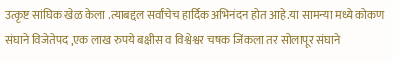उत्कृष्ट सांघिक खेळ केला .त्याबद्दल सर्वांचेच हार्दिक अभिनंदन होत आहे.या सामन्या मध्ये कोकण संघाने विजेतेपद ,एक लाख रुपये बक्षीस व विश्वेश्वर चषक जिंकला तर सोलापूर संघाने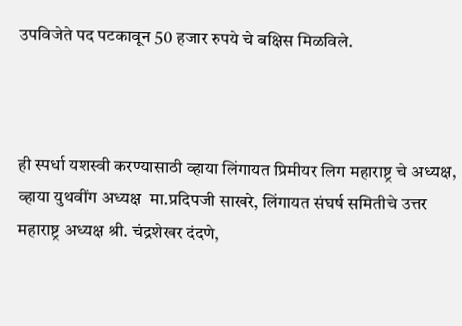उपविजेते पद पटकावून 50 हजार रुपये चे बक्षिस मिळविले.



ही स्पर्धा यशस्वी करण्यासाठी व्हाया लिंगायत प्रिमीयर लिग महाराष्ट्र चे अध्यक्ष, व्हाया युथवींग अध्यक्ष  मा.प्रदिपजी साखरे, लिंगायत संघर्ष समितीचे उत्तर महाराष्ट्र अध्यक्ष श्री. चंद्रशेखर दंदणे,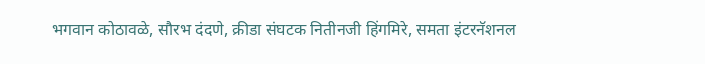भगवान कोठावळे, सौरभ दंदणे, क्रीडा संघटक नितीनजी हिंगमिरे, समता इंटरनॅशनल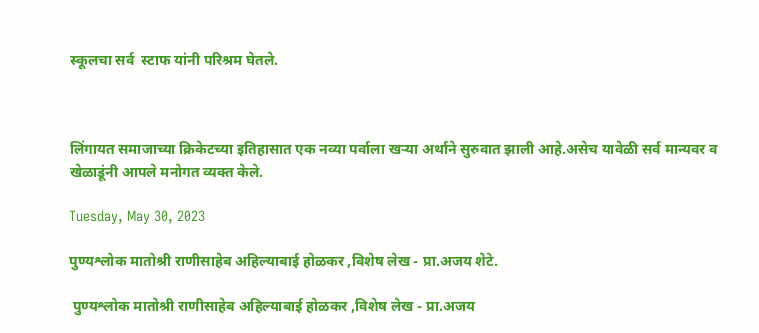स्कूलचा‌ सर्व  स्टाफ यांनी परिश्रम घेतले.



लिंगायत समाजाच्या क्रिकेटच्या इतिहासात एक नव्या पर्वाला खऱ्या अर्थाने सुरुवात झाली आहे.असेच यावेळी सर्व मान्यवर व खेळाडूंनी आपले मनोगत व्यक्त केले.

Tuesday, May 30, 2023

पुण्यश्लोक मातोश्री राणीसाहेब अहिल्याबाई होळकर ,विशेष लेख - प्रा.अजय शेटे.

 पुण्यश्लोक मातोश्री राणीसाहेब अहिल्याबाई होळकर ,विशेष लेख - प्रा.अजय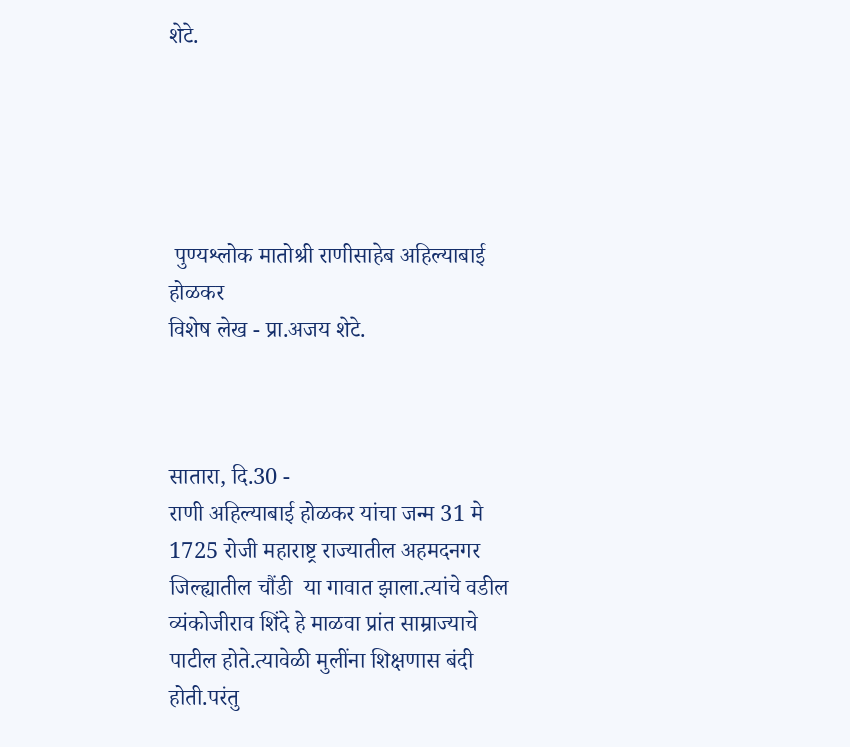शेटे.





 पुण्यश्लोक मातोश्री राणीसाहेब अहिल्याबाई होळकर
विशेष लेख - प्रा.अजय शेटे.



सातारा, दि.30 -
राणी अहिल्याबाई होळकर यांचा जन्म 31 मे 1725 रोजी महाराष्ट्र राज्यातील अहमदनगर जिल्ह्यातील चौंडी  या गावात झाला.त्यांचे वडील व्यंकोजीराव शिंदे हे माळवा प्रांत साम्राज्याचे पाटील होते.त्यावेळी मुलींना शिक्षणास बंदी होती.परंतु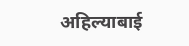अहिल्याबाई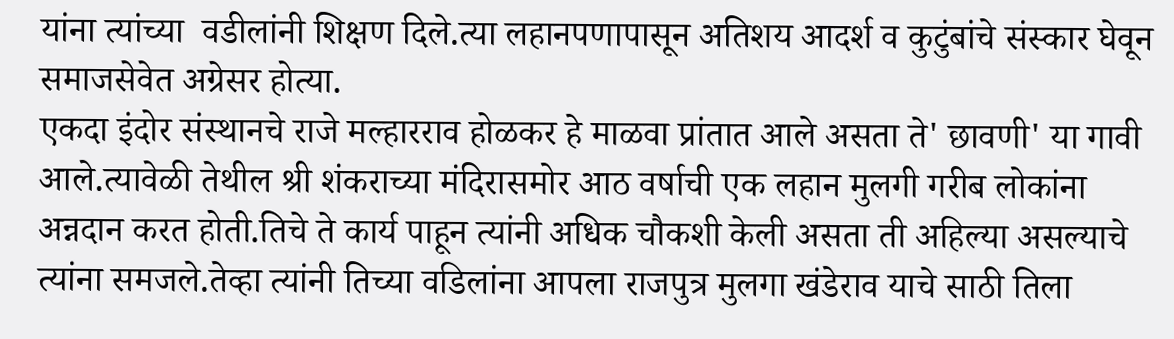यांना त्यांच्या  वडीलांनी शिक्षण दिले.त्या लहानपणापासून अतिशय आदर्श व कुटुंबांचे संस्कार घेवून समाजसेवेत अग्रेसर होत्या.
एकदा इंदोर संस्थानचे राजे मल्हारराव होळकर हे माळवा प्रांतात आले असता ते' छावणी' या गावी आले.त्यावेळी तेथील श्री शंकराच्या मंदिरासमोर आठ वर्षाची एक लहान मुलगी गरीब लोकांना अन्नदान करत होती.तिचे ते कार्य पाहून त्यांनी अधिक चौकशी केली असता ती अहिल्या असल्याचे त्यांना समजले.तेव्हा त्यांनी तिच्या वडिलांना आपला राजपुत्र मुलगा खंडेराव याचे साठी तिला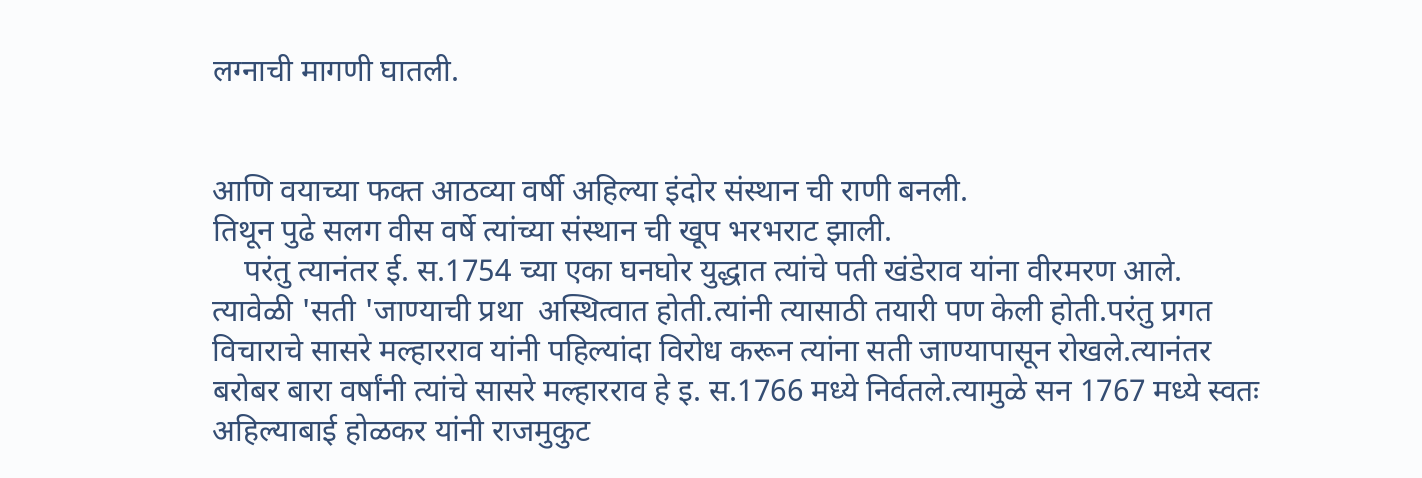लग्नाची मागणी घातली.


आणि वयाच्या फक्त आठव्या वर्षी अहिल्या इंदोर संस्थान ची राणी बनली.
तिथून पुढे सलग वीस वर्षे त्यांच्या संस्थान ची खूप भरभराट झाली.
    परंतु त्यानंतर ई. स.1754 च्या एका घनघोर युद्धात त्यांचे पती खंडेराव यांना वीरमरण आले. त्यावेळी 'सती 'जाण्याची प्रथा  अस्थित्वात होती.त्यांनी त्यासाठी तयारी पण केली होती.परंतु प्रगत विचाराचे सासरे मल्हारराव यांनी पहिल्यांदा विरोध करून त्यांना सती जाण्यापासून रोखले.त्यानंतर  बरोबर बारा वर्षांनी त्यांचे सासरे मल्हारराव हे इ. स.1766 मध्ये निर्वतले.त्यामुळे सन 1767 मध्ये स्वतः अहिल्याबाई होळकर यांनी राजमुकुट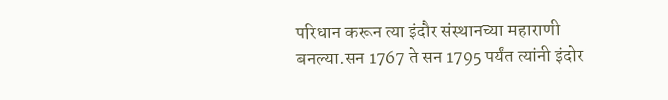परिधान करून त्या इंदौर संस्थानच्या महाराणी बनल्या.सन 1767 ते सन 1795 पर्यंत त्यांनी इंदोर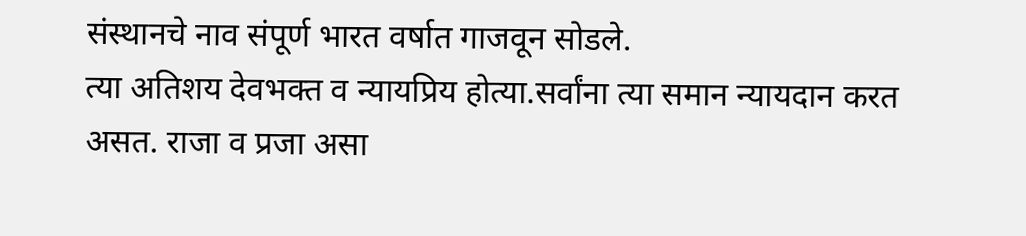संस्थानचे नाव संपूर्ण भारत वर्षात गाजवून सोडले.
त्या अतिशय देवभक्त व न्यायप्रिय होत्या.सर्वांना त्या समान न्यायदान करत असत. राजा व प्रजा असा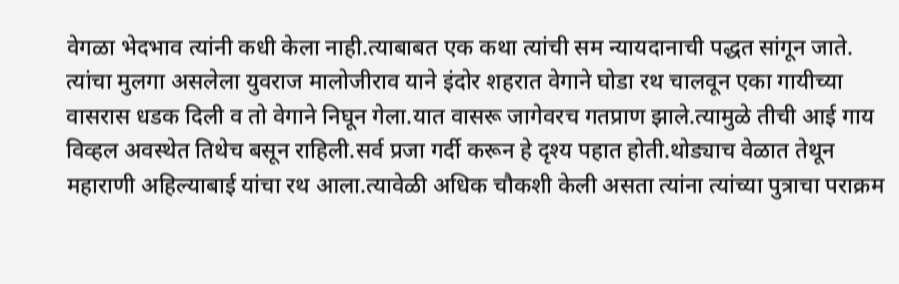वेगळा भेदभाव त्यांनी कधी केला नाही.त्याबाबत एक कथा त्यांची सम न्यायदानाची पद्धत सांगून जाते.
त्यांचा मुलगा असलेला युवराज मालोजीराव याने इंदोर शहरात वेगाने घोडा रथ चालवून एका गायीच्या वासरास धडक दिली व तो वेगाने निघून गेला.यात वासरू जागेवरच गतप्राण झाले.त्यामुळे तीची आई गाय विव्हल अवस्थेत तिथेच बसून राहिली.सर्व प्रजा गर्दी करून हे दृश्य पहात होती.थोड्याच वेळात तेथून महाराणी अहिल्याबाई यांचा रथ आला.त्यावेळी अधिक चौकशी केली असता त्यांना त्यांच्या पुत्राचा पराक्रम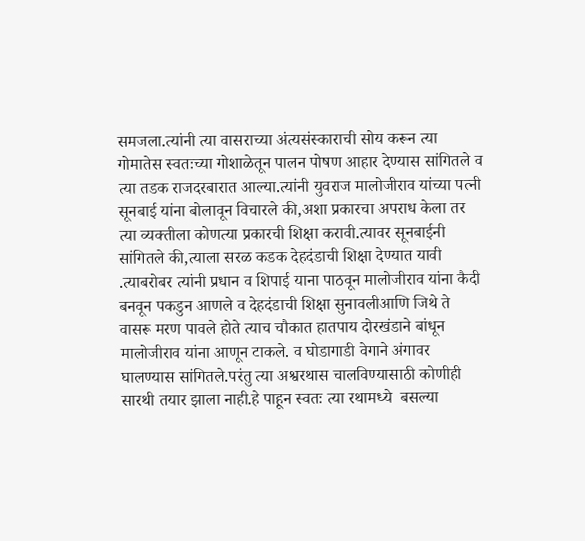समजला.त्यांनी त्या वासराच्या अंत्यसंस्काराची सोय करून त्या गोमातेस स्वतःच्या गोशाळेतून पालन पोषण आहार देण्यास सांगितले व त्या तडक राजदरबारात आल्या.त्यांनी युवराज मालोजीराव यांच्या पत्नी सूनबाई यांना बोलावून विचारले की,अशा प्रकारचा अपराध केला तर त्या व्यक्तीला कोणत्या प्रकारची शिक्षा करावी.त्यावर सूनबाईनी सांगितले की,त्याला सरळ कडक देहदंडाची शिक्षा देण्यात यावी .त्याबरोबर त्यांनी प्रधान व शिपाई याना पाठवून मालोजीराव यांना कैदी बनवून पकडुन आणले व देहदंडाची शिक्षा सुनावलीआणि जिथे ते वासरू मरण पावले होते त्याच चौकात हातपाय दोरखंडाने बांधून मालोजीराव यांना आणून टाकले. व घोडागाडी वेगाने अंगावर घालण्यास सांगितले.परंतु त्या अश्वरथास चालविण्यासाठी कोणीही सारथी तयार झाला नाही.हे पाहून स्वतः त्या रथामध्ये  बसल्या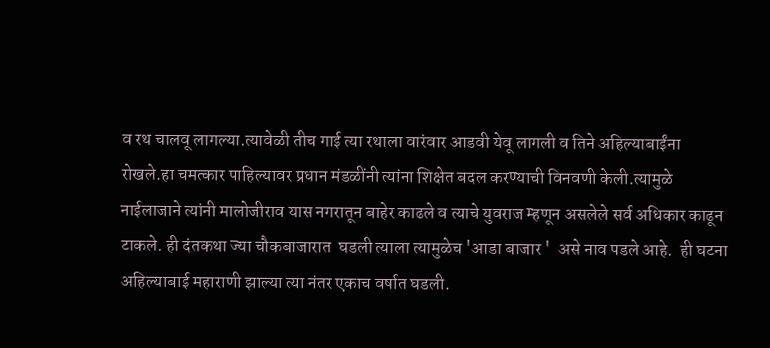व रथ चालवू लागल्या.त्यावेळी तीच गाई त्या रथाला वारंवार आडवी येवू लागली व तिने अहिल्याबाईंना रोखले.हा चमत्कार पाहिल्यावर प्रधान मंडळींनी त्यांना शिक्षेत बदल करण्याची विनवणी केली.त्यामुळे नाईलाजाने त्यांनी मालोजीराव यास नगरातून बाहेर काढले व त्याचे युवराज म्हणून असलेले सर्व अधिकार काढून टाकले. ही दंतकथा ज्या चौकबाजारात  घडली त्याला त्यामुळेच 'आडा बाजार '  असे नाव पडले आहे.  ही घटना अहिल्याबाई महाराणी झाल्या त्या नंतर एकाच वर्षात घडली.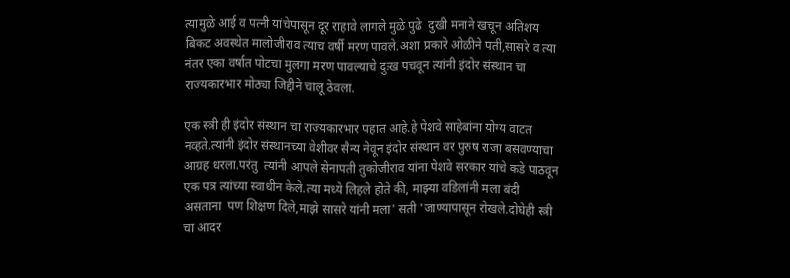त्यामुळे आई व पत्नी यांचेपासून दूर राहावे लागले मुळे पुढे  दुखी मनाने खचून अतिशय बिकट अवस्थेत मालोजीराव त्याच वर्षी मरण पावले.अशा प्रकारे ओळीने पती,सासरे व त्या नंतर एका वर्षात पोटचा मुलगा मरण पावल्याचे दुःख पचवून त्यांनी इंदोर संस्थान चा राज्यकारभार मोठ्या जिद्दीने चालू ठेवला.

एक स्त्री ही इंदोर संस्थान चा राज्यकारभार पहात आहे.हे पेशवे साहेबांना योग्य वाटत नव्हते.त्यांनी इंदोर संस्थानच्या वेशीवर सैन्य नेवून इंदोर संस्थान वर पुरुष राजा बसवण्याचा आग्रह धरला.परंतु  त्यांनी आपले सेनापती तुकोजीराव यांना पेशवे सरकार यांचे कडे पाठवून एक पत्र त्यांच्या स्वाधीन केले.त्या मध्ये लिहले होते की, माझ्या वडिलांनी मला बंदी असताना  पण शिक्षण दिले,माझे सासरे यांनी मला' सती 'जाण्यापासून रोखले.दोघेही स्त्री चा आदर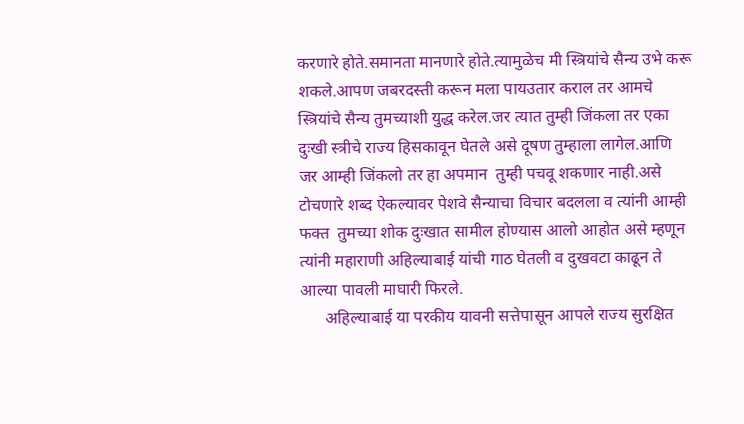करणारे होते.समानता मानणारे होते.त्यामुळेच मी स्त्रियांचे सैन्य उभे करू शकले.आपण जबरदस्ती करून मला पायउतार कराल तर आमचे स्त्रियांचे सैन्य तुमच्याशी युद्ध करेल.जर त्यात तुम्ही जिंकला तर एका दुःखी स्त्रीचे राज्य हिसकावून घेतले असे दूषण तुम्हाला लागेल.आणि जर आम्ही जिंकलो तर हा अपमान  तुम्ही पचवू शकणार नाही.असे टोचणारे शब्द ऐकल्यावर पेशवे सैन्याचा विचार बदलला व त्यांनी आम्ही फक्त  तुमच्या शोक दुःखात सामील होण्यास आलो आहोत असे म्हणून त्यांनी महाराणी अहिल्याबाई यांची गाठ घेतली व दुखवटा काढून ते आल्या पावली माघारी फिरले.
      अहिल्याबाई या परकीय यावनी सत्तेपासून आपले राज्य सुरक्षित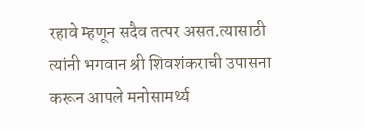रहावे म्हणून सदैव तत्पर असत.त्यासाठी त्यांनी भगवान श्री शिवशंकराची उपासना करून आपले मनोसामर्थ्य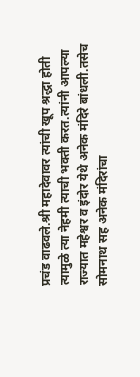प्रचंड वाढवले.श्री महादेवावर त्यांची खूप श्रद्धा होती त्यामुळे त्या नेहमी त्याची भक्ती करत.त्यांनी आपल्या राज्यात महेश्वर व इंदोर येथे अनेक मंदिरे बांधली.तसेच  सोमनाथ सह अनेक मंदिरांचा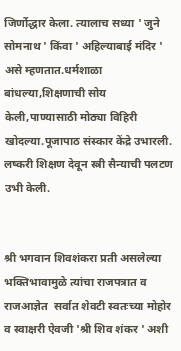जिर्णोद्धार केला. त्यालाच सध्या ' जुने सोमनाथ ' किंवा ' अहिल्याबाई मंदिर ' असे म्हणतात.धर्मशाळा बांधल्या,शिक्षणाची सोय केली,पाण्यासाठी मोठ्या विहिरी खोदल्या.पूजापाठ संस्कार केंद्रे उभारली. लष्करी शिक्षण देवून स्त्री सैन्याची पलटण उभी केली.


श्री भगवान शिवशंकरा प्रती असलेल्या भक्तिभावामुळे त्यांचा राजपत्रात व राजआज्ञेत  सर्वात शेवटी स्वतःच्या मोहोर व स्वाक्षरी ऐवजी 'श्री शिव शंकर ' अशी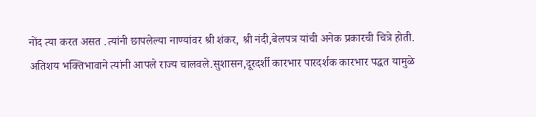नोंद त्या करत असत .त्यांनी छापलेल्या नाण्यांवर श्री शंकर, श्री नंदी,बेलपत्र यांची अनेक प्रकारची चित्रे होती.
अतिशय भक्तिभावाने त्यांनी आपले राज्य चालवले.सुशासन,दूरदर्शी कारभार पारदर्शक कारभार पद्धत यामुळे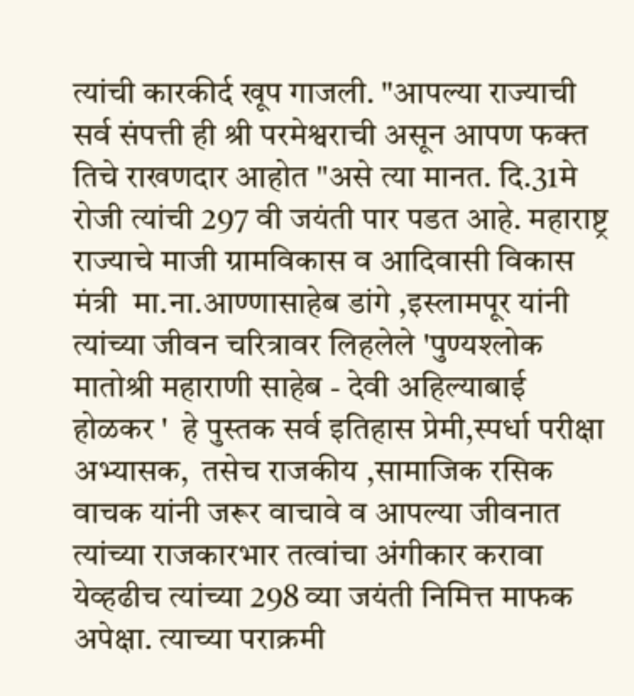त्यांची कारकीर्द खूप गाजली. "आपल्या राज्याची सर्व संपत्ती ही श्री परमेश्वराची असून आपण फक्त तिचे राखणदार आहोत "असे त्या मानत. दि.31मे  रोजी त्यांची 297 वी जयंती पार पडत आहे. महाराष्ट्र राज्याचे माजी ग्रामविकास व आदिवासी विकास मंत्री  मा.ना.आण्णासाहेब डांगे ,इस्लामपूर यांनी त्यांच्या जीवन चरित्रावर लिहलेले 'पुण्यश्लोक मातोश्री महाराणी साहेब - देवी अहिल्याबाई होळकर '  हे पुस्तक सर्व इतिहास प्रेमी,स्पर्धा परीक्षा अभ्यासक,  तसेच राजकीय ,सामाजिक रसिक वाचक यांनी जरूर वाचावे व आपल्या जीवनात त्यांच्या राजकारभार तत्वांचा अंगीकार करावा येव्हढीच त्यांच्या 298 व्या जयंती निमित्त माफक अपेक्षा. त्याच्या पराक्रमी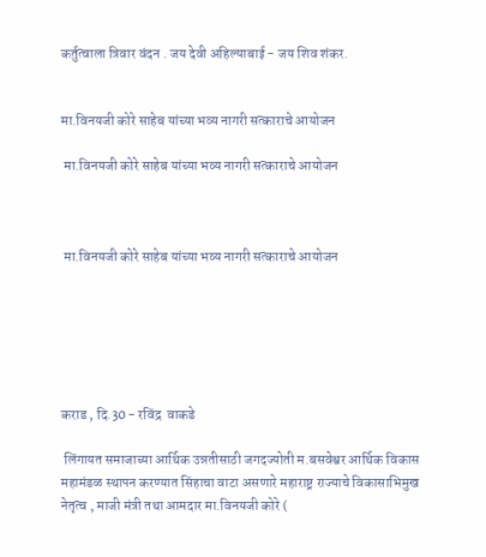कर्तुत्वाला त्रिवार वंदन . जय देवी अहिल्याबाई - जय शिव शंकर.


मा.विनयजी कोरे साहेब यांच्या भव्य नागरी सत्काराचे आयोजन

 मा.विनयजी कोरे साहेब यांच्या भव्य नागरी सत्काराचे आयोजन



 मा.विनयजी कोरे साहेब यांच्या भव्य नागरी सत्काराचे आयोजन






कराड , दि.30 - रविंद्र  वाकडे

 लिंगायत समाजाच्या आर्थिक उन्नतीसाठी जगदज्योती म.बसवेश्वर आर्थिक विकास महामंडळ स्थापन करण्यात सिंहाचा वाटा असणारे महाराष्ट्र राज्याचे विकासाभिमुख नेतृत्व , माजी मंत्री तथा आमदार मा.विनयजी कोरे (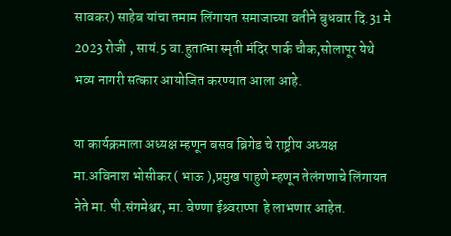सावकर) साहेब यांचा तमाम लिंगायत समाजाच्या वतीने बुधवार दि.31 मे 2023 रोजी , सायं.5 वा.हुतात्मा स्मृती मंदिर पार्क चौक,सोलापूर येथे भव्य नागरी सत्कार आयोजित करण्यात आला आहे.

या कार्यक्रमाला अध्यक्ष म्हणून बसव ब्रिगेड चे राष्ट्रीय अध्यक्ष मा.अविनाश भोसीकर ( भाऊ ),प्रमुख पाहुणे म्हणून तेलंगणाचे लिंगायत नेते मा. पी.संगमेश्वर, मा. वेण्णा ईश्र्वराप्पा  हे लाभणार आहेत.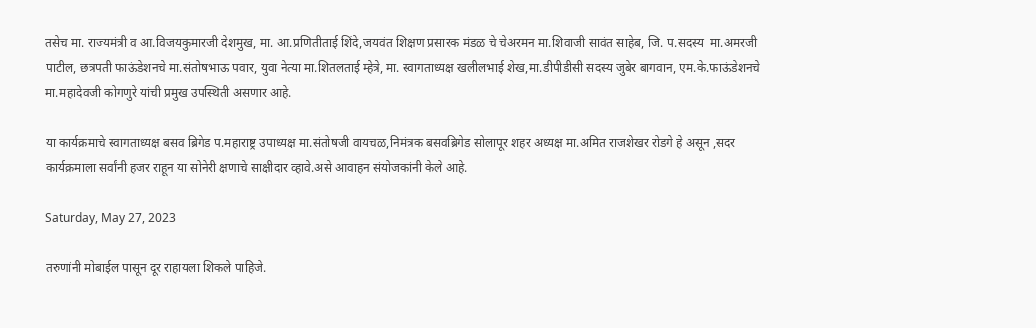तसेच मा. राज्यमंत्री व आ.विजयकुमारजी देशमुख, मा. आ.प्रणितीताई शिंदे,जयवंत शिक्षण प्रसारक मंडळ चे चेअरमन मा.शिवाजी सावंत साहेब, जि. प.सदस्य  मा.अमरजी पाटील, छत्रपती फाऊंडेशनचे मा.संतोषभाऊ पवार, युवा नेत्या मा.शितलताई म्हेत्रे, मा. स्वागताध्यक्ष खलीलभाई शेख,मा.डीपीडीसी सदस्य जुबेर बागवान, एम.के.फाऊंडेशनचे मा.महादेवजी कोगणुरे यांची प्रमुख उपस्थिती असणार आहे.

या कार्यक्रमाचे स्वागताध्यक्ष बसव ब्रिगेड प.महाराष्ट्र उपाध्यक्ष मा.संतोषजी वायचळ,निमंत्रक बसवब्रिगेड सोलापूर शहर अध्यक्ष मा.अमित राजशेखर रोडगे हे असून ,सदर कार्यक्रमाला सर्वांनी हजर राहून या सोनेरी क्षणाचे साक्षीदार व्हावे.असे आवाहन संयोजकांनी केले आहे.

Saturday, May 27, 2023

तरुणांनी मोबाईल पासून दूर राहायला शिकले पाहिजे.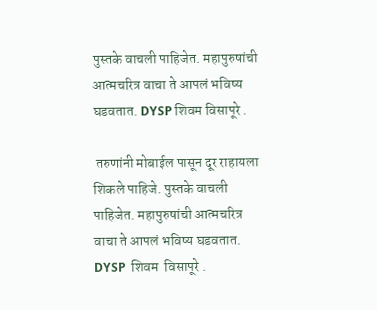पुस्तके वाचली पाहिजेत. महापुरुषांची आत्मचरित्र वाचा ते आपलं भविष्य घडवतात. DYSP शिवम विसापूरे .

 तरुणांनी मोबाईल पासून दूर राहायला शिकले पाहिजे. पुस्तके वाचली पाहिजेत. महापुरुषांची आत्मचरित्र वाचा ते आपलं भविष्य घडवतात. DYSP  शिवम  विसापूरे .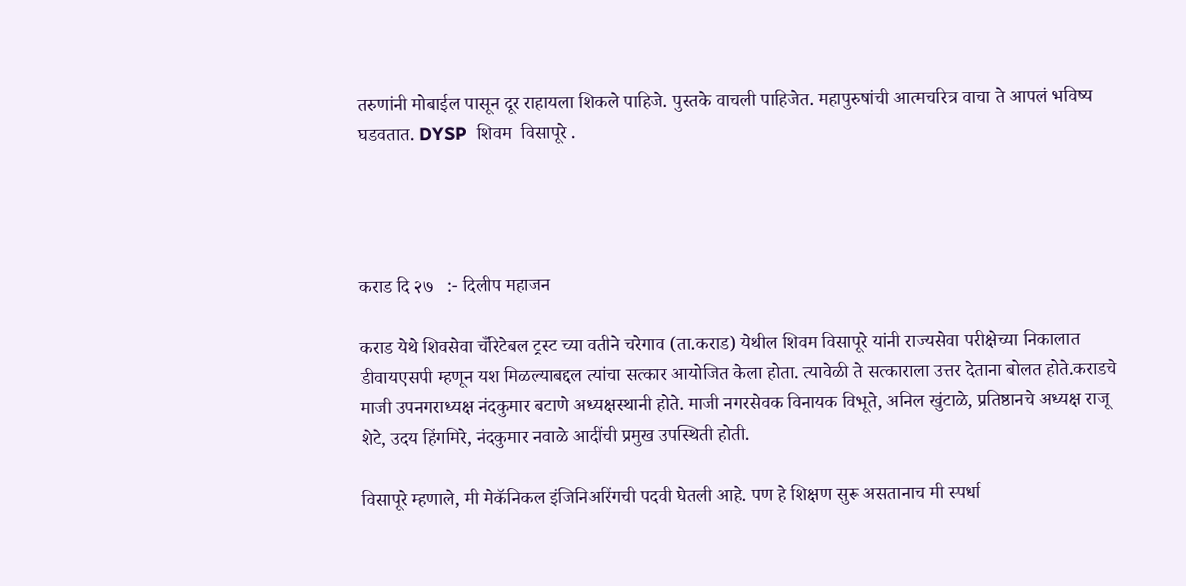तरुणांनी मोबाईल पासून दूर राहायला शिकले पाहिजे. पुस्तके वाचली पाहिजेत. महापुरुषांची आत्मचरित्र वाचा ते आपलं भविष्य घडवतात. DYSP  शिवम  विसापूरे .




कराड दि २७   :- दिलीप महाजन

कराड येथे शिवसेवा चँरिटेबल ट्रस्ट च्या वतीने चरेगाव (ता.कराड) येथील शिवम विसापूरे यांनी राज्यसेवा परीक्षेच्या निकालात डीवायएसपी म्हणून यश मिळल्याबद्दल त्यांचा सत्कार आयोजित केला होता. त्यावेळी ते सत्काराला उत्तर देताना बोलत होते.कराडचे माजी उपनगराध्यक्ष नंदकुमार बटाणे अध्यक्षस्थानी होते. माजी नगरसेवक विनायक विभूते, अनिल खुंटाळे, प्रतिष्ठानचे अध्यक्ष राजू शेटे, उदय हिंगमिरे, नंदकुमार नवाळे आदींची प्रमुख उपस्थिती होती.

विसापूरे म्हणाले, मी मेकॅनिकल इंजिनिअरिंगची पदवी घेतली आहे. पण हे शिक्षण सुरू असतानाच मी स्पर्धा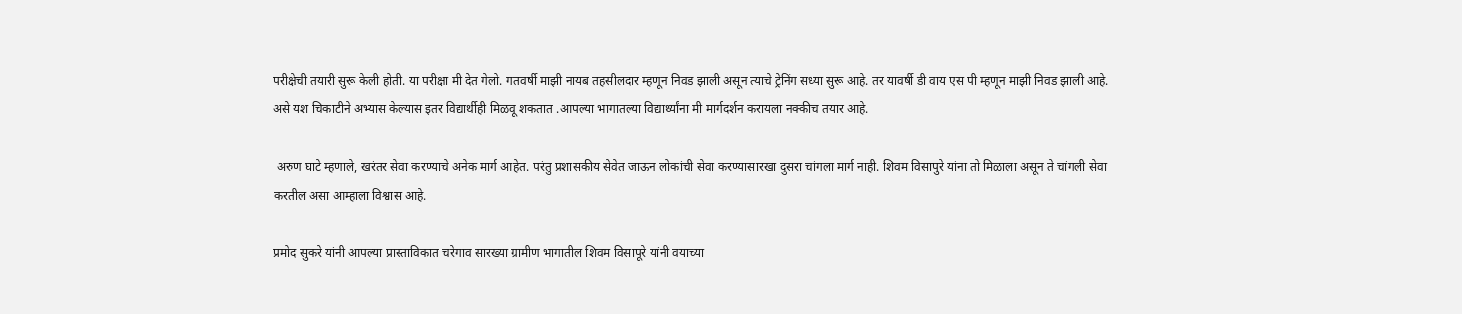परीक्षेची तयारी सुरू केली होती. या परीक्षा मी देत गेलो. गतवर्षी माझी नायब तहसीलदार म्हणून निवड झाली असून त्याचे ट्रेनिंग सध्या सुरू आहे. तर यावर्षी डी वाय एस पी म्हणून माझी निवड झाली आहे. असे यश चिकाटीने अभ्यास केल्यास इतर विद्यार्थीही मिळवू शकतात .आपल्या भागातल्या विद्यार्थ्यांना मी मार्गदर्शन करायला नक्कीच तयार आहे.

 अरुण घाटे म्हणाले, खरंतर सेवा करण्याचे अनेक मार्ग आहेत. परंतु प्रशासकीय सेवेत जाऊन लोकांची सेवा करण्यासारखा दुसरा चांगला मार्ग नाही. शिवम विसापुरे यांना तो मिळाला असून ते चांगली सेवा करतील असा आम्हाला विश्वास आहे.

प्रमोद सुकरे यांनी आपल्या प्रास्ताविकात चरेगाव सारख्या ग्रामीण भागातील शिवम विसापूरे यांनी वयाच्या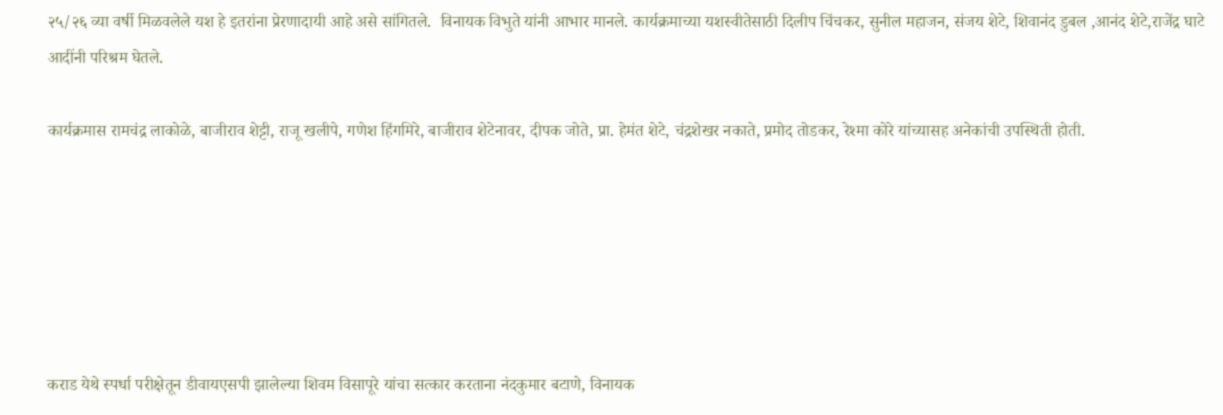२५/२६ व्या वर्षी मिळवलेले यश हे इतरांना प्रेरणादायी आहे असे सांगितले.  विनायक विभुते यांनी आभार मानले. कार्यक्रमाच्या यशस्वीतेसाठी दिलीप चिंचकर, सुनील महाजन, संजय शेटे, शिवानंद डुबल ,आनंद शेटे,राजेंद्र घाटे आदींनी परिश्रम घेतले.

कार्यक्रमास रामचंद्र लाकोळे, बाजीराव शेट्टी, राजू खलीपे, गणेश हिंगमिरे, बाजीराव शेटेनावर, दीपक जोते, प्रा. हेमंत शेटे, चंद्रशेखर नकाते, प्रमोद तोडकर, रेश्मा कोरे यांच्यासह अनेकांची उपस्थिती होती.






कराड येथे स्पर्धा परीक्षेतून डीवायएसपी झालेल्या शिवम विसापूरे यांचा सत्कार करताना नंदकुमार बटाणे, विनायक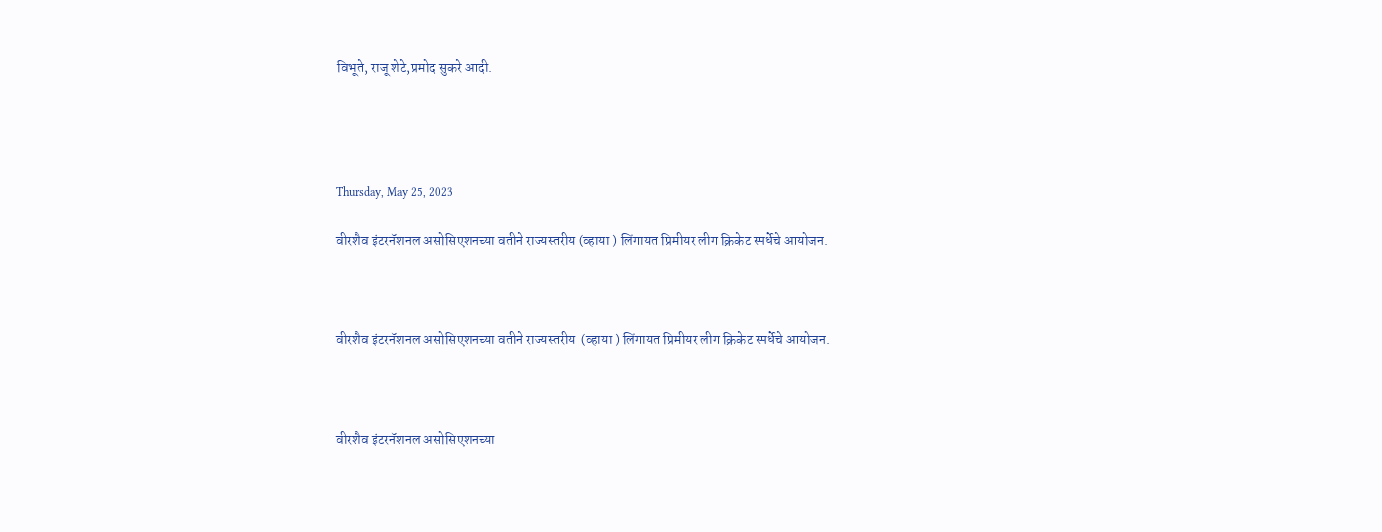विभूते, राजू शेटे,प्रमोद सुकरे आदी.




Thursday, May 25, 2023

वीरशैव इंटरनॅशनल असोसिएशनच्या वतीने राज्यस्तरीय (व्हाया ) लिंगायत प्रिमीयर लीग क्रिकेट स्पर्धेचे आयोजन.



वीरशैव इंटरनॅशनल असोसिएशनच्या वतीने राज्यस्तरीय  (व्हाया ) लिंगायत प्रिमीयर लीग क्रिकेट स्पर्धेचे आयोजन.



वीरशैव इंटरनॅशनल असोसिएशनच्या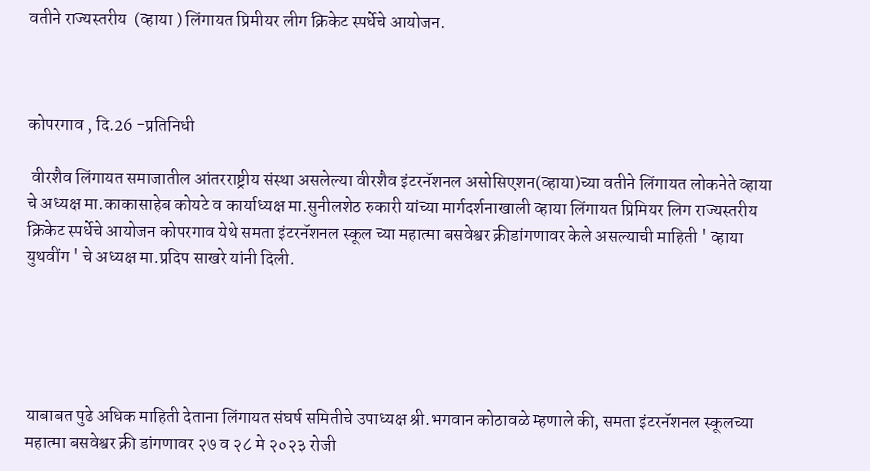वतीने राज्यस्तरीय  (व्हाया ) लिंगायत प्रिमीयर लीग क्रिकेट स्पर्धेचे आयोजन.



कोपरगाव , दि.26 -प्रतिनिधी

 वीरशैव लिंगायत समाजातील आंतरराष्ट्रीय संस्था असलेल्या वीरशैव इंटरनॅशनल असोसिएशन(व्हाया)च्या वतीने लिंगायत लोकनेते व्हाया चे अध्यक्ष मा.काकासाहेब कोयटे व कार्याध्यक्ष मा.सुनीलशेठ रुकारी यांच्या मार्गदर्शनाखाली व्हाया लिंगायत प्रिमियर लिग राज्यस्तरीय क्रिकेट स्पर्धेचे आयोजन कोपरगाव येथे समता इंटरनॅशनल स्कूल च्या महात्मा बसवेश्वर क्रीडांगणावर केले असल्याची माहिती ' व्हाया युथवींग ' चे अध्यक्ष मा.प्रदिप साखरे यांनी दिली.





याबाबत पुढे अधिक माहिती देताना लिंगायत संघर्ष समितीचे उपाध्यक्ष श्री.भगवान कोठावळे म्हणाले की, समता इंटरनॅशनल स्कूलच्या महात्मा बसवेश्वर क्री डांगणावर २७ व २८ मे २०२३ रोजी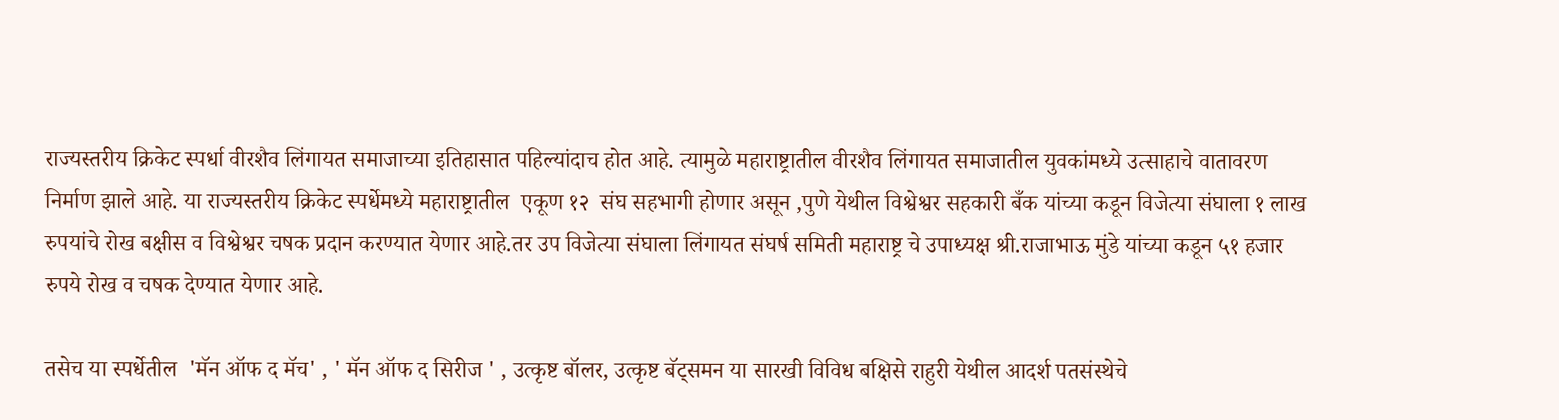राज्यस्तरीय क्रिकेट स्पर्धा वीरशैव लिंगायत समाजाच्या इतिहासात पहिल्यांदाच होत आहे. त्यामुळे महाराष्ट्रातील वीरशैव लिंगायत समाजातील युवकांमध्ये उत्साहाचे वातावरण निर्माण झाले आहे. या राज्यस्तरीय क्रिकेट स्पर्धेमध्ये महाराष्ट्रातील  एकूण १२  संघ सहभागी होणार असून ,पुणे येथील विश्वेश्वर सहकारी बँक यांच्या कडून विजेत्या संघाला १ लाख रुपयांचे रोख बक्षीस व विश्वेश्वर चषक प्रदान करण्यात येणार आहे.तर उप विजेत्या संघाला लिंगायत संघर्ष समिती महाराष्ट्र चे उपाध्यक्ष श्री.राजाभाऊ मुंडे यांच्या कडून ५१ हजार रुपये रोख व चषक देण्यात येणार आहे.

तसेच या स्पर्धेतील  'मॅन ऑफ द मॅच' , ' मॅन ऑफ द सिरीज ' , उत्कृष्ट बॉलर, उत्कृष्ट बॅट्समन या सारखी विविध बक्षिसे राहुरी येथील आदर्श पतसंस्थेचे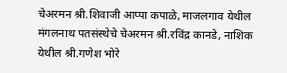चेअरमन श्री.शिवाजी आप्पा कपाळे, माजलगाव येथील मंगलनाथ पतसंस्थेचे चेअरमन श्री.रविंद्र कानडे, नाशिक येथील श्री.गणेश भोरे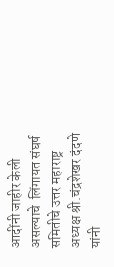आदींनी जाहीर केली असल्याचे  लिंगायत संघर्ष समितीचे उत्तर महाराष्ट्र अध्यक्ष श्री.चंद्रशेखर दंदणे यांनी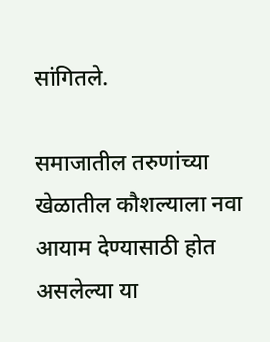सांगितले.

समाजातील तरुणांच्या खेळातील कौशल्याला नवा आयाम देण्यासाठी होत असलेल्या या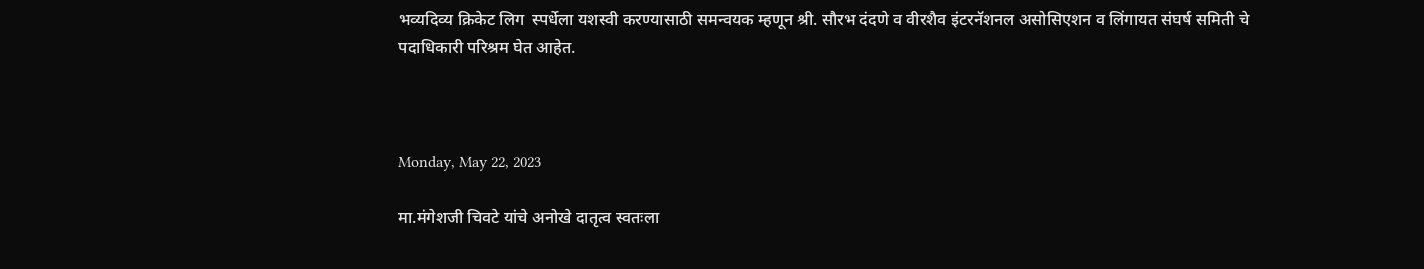भव्यदिव्य क्रिकेट लिग  स्पर्धेला यशस्वी करण्यासाठी समन्वयक म्हणून श्री. सौरभ दंदणे व वीरशैव इंटरनॅशनल असोसिएशन व लिंगायत संघर्ष समिती चे पदाधिकारी परिश्रम घेत आहेत.



Monday, May 22, 2023

मा.मंगेशजी चिवटे यांचे अनोखे दातृत्व स्वतःला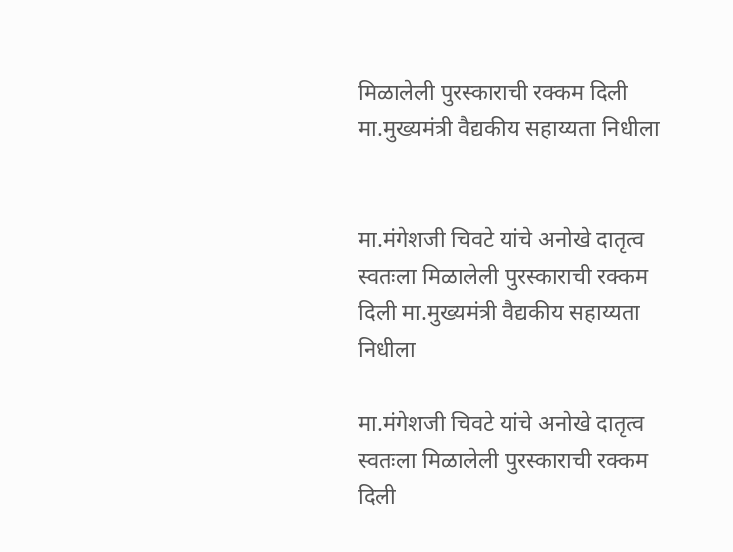मिळालेली पुरस्काराची रक्कम दिली मा.मुख्यमंत्री वैद्यकीय सहाय्यता निधीला


मा.मंगेशजी चिवटे यांचे अनोखे दातृत्व
स्वतःला मिळालेली पुरस्काराची रक्कम दिली मा.मुख्यमंत्री वैद्यकीय सहाय्यता निधीला

मा.मंगेशजी चिवटे यांचे अनोखे दातृत्व
स्वतःला मिळालेली पुरस्काराची रक्कम दिली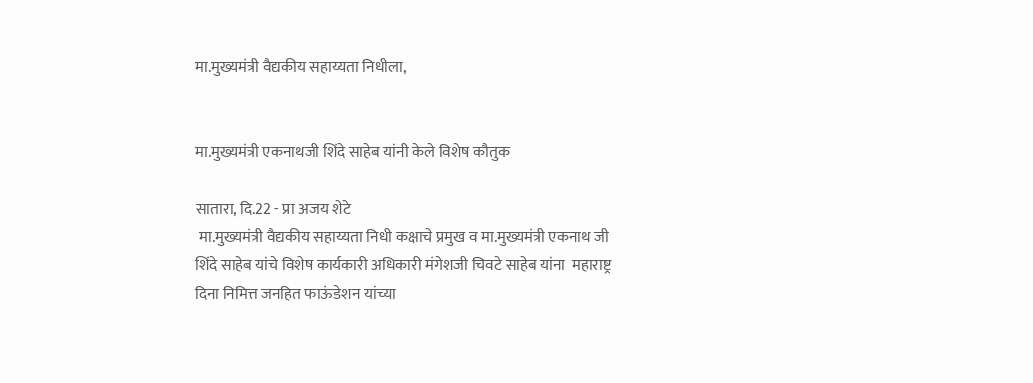मा.मुख्यमंत्री वैद्यकीय सहाय्यता निधीला,


मा.मुख्यमंत्री एकनाथजी शिंदे साहेब यांनी केले विशेष कौतुक

सातारा, दि.22 - प्रा अजय शेटे
 मा.मुख्यमंत्री वैद्यकीय सहाय्यता निधी कक्षाचे प्रमुख व मा.मुख्यमंत्री एकनाथ जी शिंदे साहेब यांचे विशेष कार्यकारी अधिकारी मंगेशजी चिवटे साहेब यांना  महाराष्ट्र दिना निमित्त जनहित फाऊंडेशन यांच्या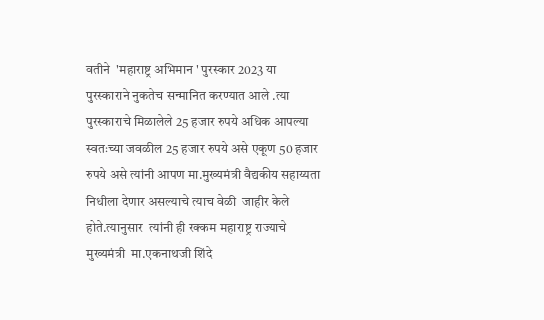वतीने  'महाराष्ट्र अभिमान ' पुरस्कार 2023 या पुरस्काराने नुकतेच सन्मानित करण्यात आले .त्या पुरस्काराचे मिळालेले 25 हजार रुपये अधिक आपल्या स्वतःच्या जवळील 25 हजार रुपये असे एकूण 50 हजार रुपये असे त्यांनी आपण मा.मुख्यमंत्री वैद्यकीय सहाय्यता निधीला देणार असल्याचे त्याच वेळी  जाहीर केले होते.त्यानुसार  त्यांनी ही रक्कम महाराष्ट्र राज्याचे मुख्यमंत्री  मा.एकनाथजी शिंदे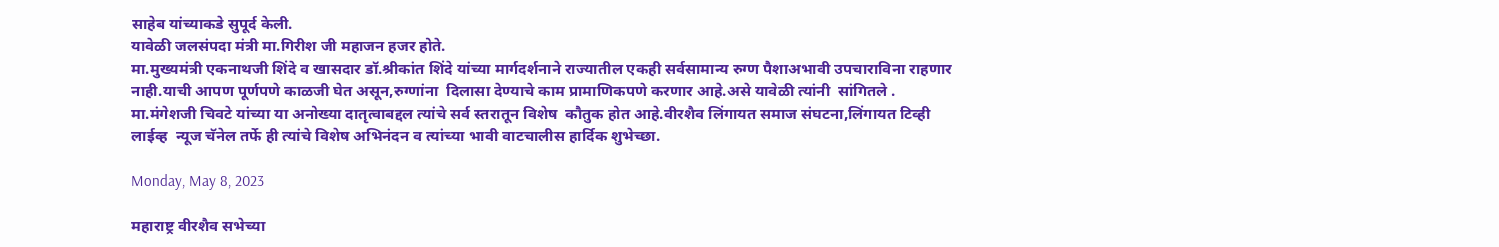साहेब यांच्याकडे सुपूर्द केली.
यावेळी जलसंपदा मंत्री मा.गिरीश जी महाजन हजर होते.
मा.मुख्यमंत्री एकनाथजी शिंदे व खासदार डॉ.श्रीकांत शिंदे यांच्या मार्गदर्शनाने राज्यातील एकही सर्वसामान्य रुग्ण पैशाअभावी उपचाराविना राहणार नाही.याची आपण पूर्णपणे काळजी घेत असून,रुग्णांना  दिलासा देण्याचे काम प्रामाणिकपणे करणार आहे.असे यावेळी त्यांनी  सांगितले .
मा.मंगेशजी चिवटे यांच्या या अनोख्या दातृत्वाबद्दल त्यांचे सर्व स्तरातून विशेष  कौतुक होत आहे.वीरशैव लिंगायत समाज संघटना,लिंगायत टिव्ही लाईव्ह  न्यूज चॅनेल तर्फे ही त्यांचे विशेष अभिनंदन व त्यांच्या भावी वाटचालीस हार्दिक शुभेच्छा.

Monday, May 8, 2023

महाराष्ट्र वीरशैव सभेच्या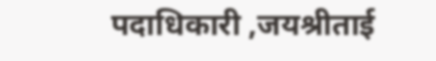पदाधिकारी ,जयश्रीताई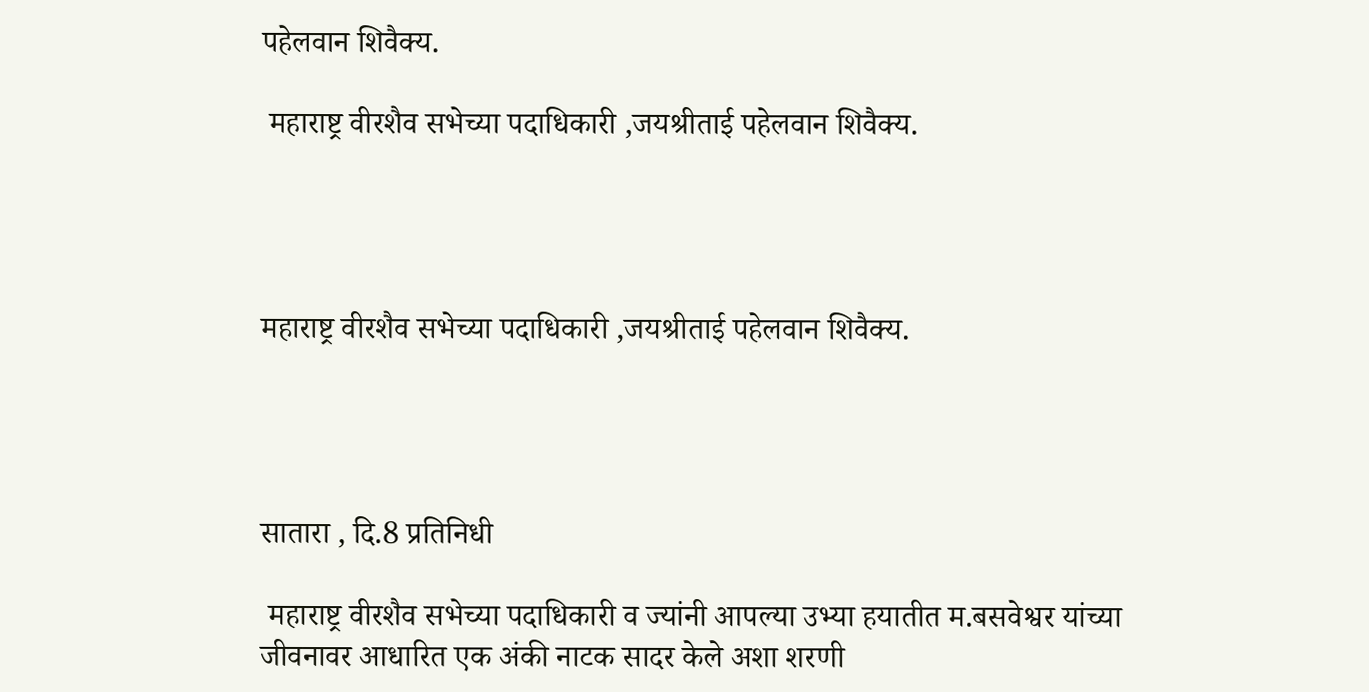पहेलवान शिवैक्य.

 महाराष्ट्र वीरशैव सभेच्या पदाधिकारी ,जयश्रीताई पहेलवान शिवैक्य.




महाराष्ट्र वीरशैव सभेच्या पदाधिकारी ,जयश्रीताई पहेलवान शिवैक्य.




सातारा , दि.8 प्रतिनिधी

 महाराष्ट्र वीरशैव सभेच्या पदाधिकारी व ज्यांनी आपल्या उभ्या हयातीत म.बसवेश्वर यांच्या जीवनावर आधारित एक अंकी नाटक सादर केले अशा शरणी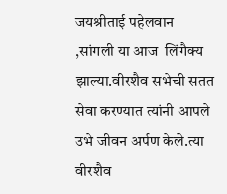जयश्रीताई पहेलवान ,सांगली या आज  लिंगैक्य झाल्या.वीरशैव सभेची सतत सेवा करण्यात त्यांनी आपले उभे जीवन अर्पण केले.त्या वीरशैव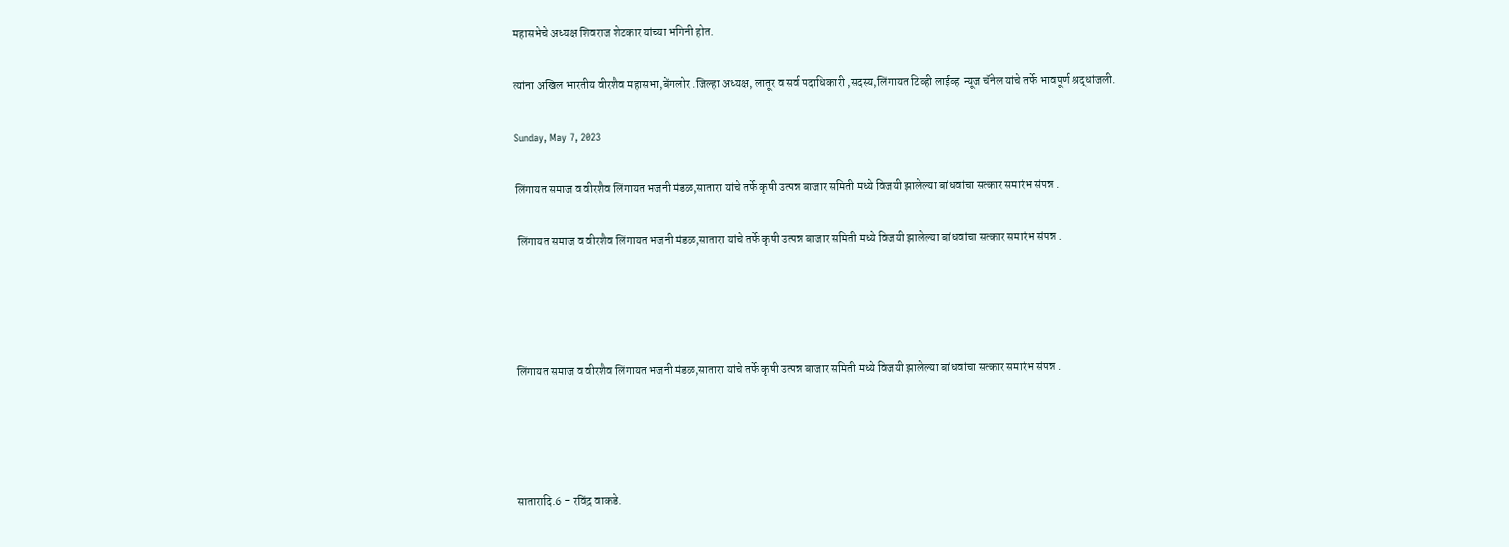महासभेचे अध्यक्ष शिवराज शेटकार यांच्या भगिनी होत.

त्यांना अखिल भारतीय वीरशैव महासभा,बेंगलोर .जिल्हा अध्यक्ष, लातूर व सर्व पदाधिकारी ,सदस्य,लिंगायत टिव्ही लाईव्ह  न्यूज चॅनेल यांचे तर्फे भावपूर्ण श्रद्धांजली.

Sunday, May 7, 2023

लिंगायत समाज व वीरशैव लिंगायत भजनी मंडळ,सातारा यांचे तर्फे कृषी उत्पन्न बाजार समिती मध्ये विजयी झालेल्या बांधवांचा सत्कार समारंभ संपन्न .

 लिंगायत समाज व वीरशैव लिंगायत भजनी मंडळ,सातारा यांचे तर्फे कृषी उत्पन्न बाजार समिती मध्ये विजयी झालेल्या बांधवांचा सत्कार समारंभ संपन्न .




लिंगायत समाज व वीरशैव लिंगायत भजनी मंडळ,सातारा यांचे तर्फे कृषी उत्पन्न बाजार समिती मध्ये विजयी झालेल्या बांधवांचा सत्कार समारंभ संपन्न .




सातारादि.6 - रविंद्र वाकडे.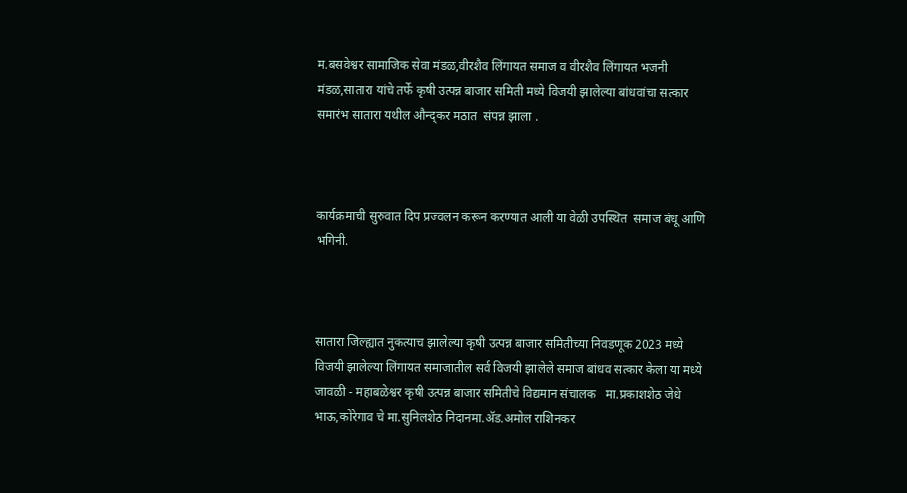म.बसवेश्वर सामाजिक सेवा मंडळ,वीरशैव लिंगायत समाज व वीरशैव लिंगायत भजनी मंडळ,सातारा यांचे तर्फे कृषी उत्पन्न बाजार समिती मध्ये विजयी झालेल्या बांधवांचा सत्कार समारंभ सातारा यथील औन्द्कर मठात  संपन्न झाला .



कार्यक्रमाची सुरुवात दिप प्रज्वलन करून करण्यात आली या वेळी उपस्थित  समाज बंधू आणि भगिनी.



सातारा जिल्ह्यात नुकत्याच झालेल्या कृषी उत्पन्न बाजार समितीच्या निवडणूक 2023 मध्ये विजयी झालेल्या लिंगायत समाजातील सर्व विजयी झालेले समाज बांधव सत्कार केला या मध्ये जावळी - महाबळेश्वर कृषी उत्पन्न बाजार समितीचे विद्यमान संचालक   मा.प्रकाशशेठ जेधे भाऊ,कोरेगाव चे मा.सुनिलशेठ निदानमा.ॲड.अमोल राशिनकर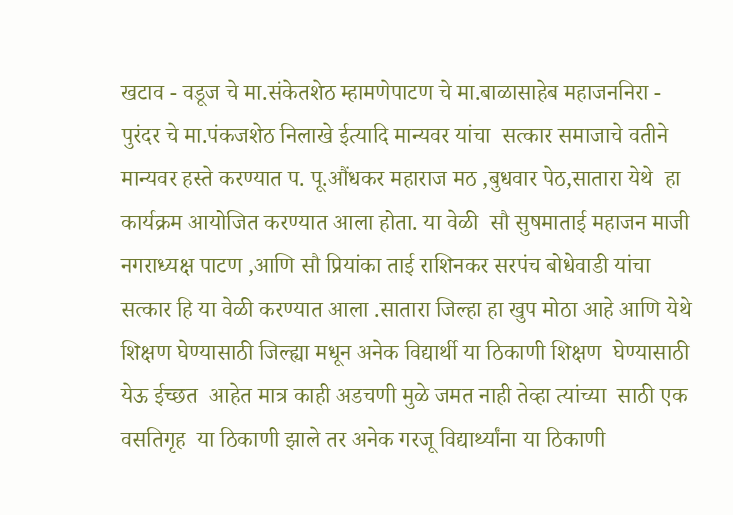खटाव - वडूज चे मा.संकेतशेठ म्हामणेपाटण चे मा.बाळासाहेब महाजननिरा - पुरंदर चे मा.पंकजशेठ निलाखे ईत्यादि मान्यवर यांचा  सत्कार समाजाचे वतीने मान्यवर हस्ते करण्यात प. पू.औंधकर महाराज मठ ,बुधवार पेठ,सातारा येथे  हा  कार्यक्रम आयोजित करण्यात आला होता. या वेळी  सौ सुषमाताई महाजन माजी नगराध्यक्ष पाटण ,आणि सौ प्रियांका ताई राशिनकर सरपंच बोधेवाडी यांचा सत्कार हि या वेळी करण्यात आला .सातारा जिल्हा हा खुप मोठा आहे आणि येथे शिक्षण घेण्यासाठी जिल्ह्या मधून अनेक विद्यार्थी या ठिकाणी शिक्षण  घेण्यासाठी येऊ ईच्छत  आहेत मात्र काही अडचणी मुळे जमत नाही तेव्हा त्यांच्या  साठी एक वसतिगृह  या ठिकाणी झाले तर अनेक गरजू विद्यार्थ्यांना या ठिकाणी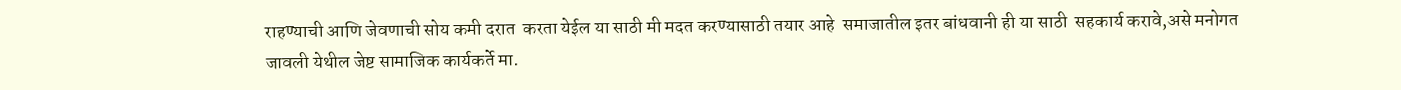राहण्याची आणि जेवणाची सोय कमी दरात  करता येईल या साठी मी मदत करण्यासाठी तयार आहे  समाजातील इतर बांधवानी ही या साठी  सहकार्य करावे,असे मनोगत जावली येथील जेष्ट सामाजिक कार्यकर्ते मा.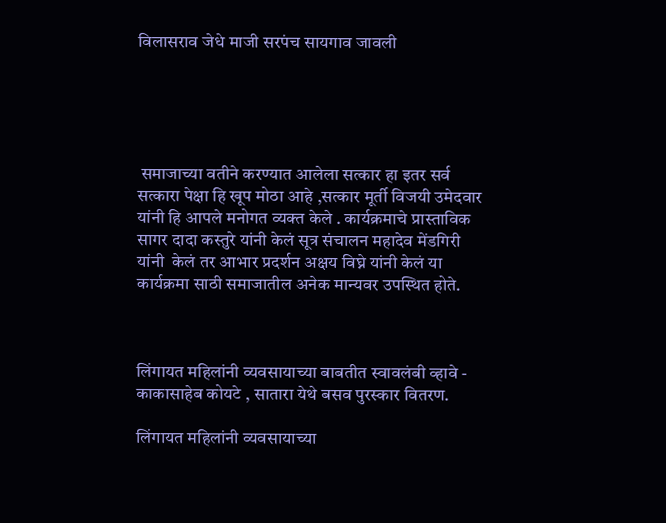विलासराव जेधे माजी सरपंच सायगाव जावली





 समाजाच्या वतीने करण्यात आलेला सत्कार हा इतर सर्व सत्कारा पेक्षा हि खूप मोठा आहे ,सत्कार मूर्ती विजयी उमेदवार यांनी हि आपले मनोगत व्यक्त केले . कार्यक्रमाचे प्रास्ताविक सागर दादा कस्तुरे यांनी केलं सूत्र संचालन महादेव मेंडगिरी यांनी  केलं तर आभार प्रदर्शन अक्षय विघ्ने यांनी केलं या कार्यक्रमा साठी समाजातील अनेक मान्यवर उपस्थित होते.



लिंगायत महिलांनी व्यवसायाच्या बाबतीत स्वावलंबी व्हावे - काकासाहेब कोयटे , सातारा येथे बसव पुरस्कार वितरण.

लिंगायत महिलांनी व्यवसायाच्या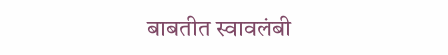बाबतीत स्वावलंबी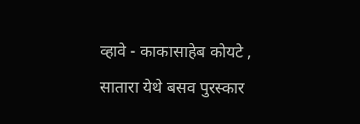व्हावे - काकासाहेब कोयटे ,  सातारा येथे बसव पुरस्कार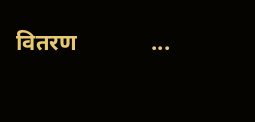वितरण             ...